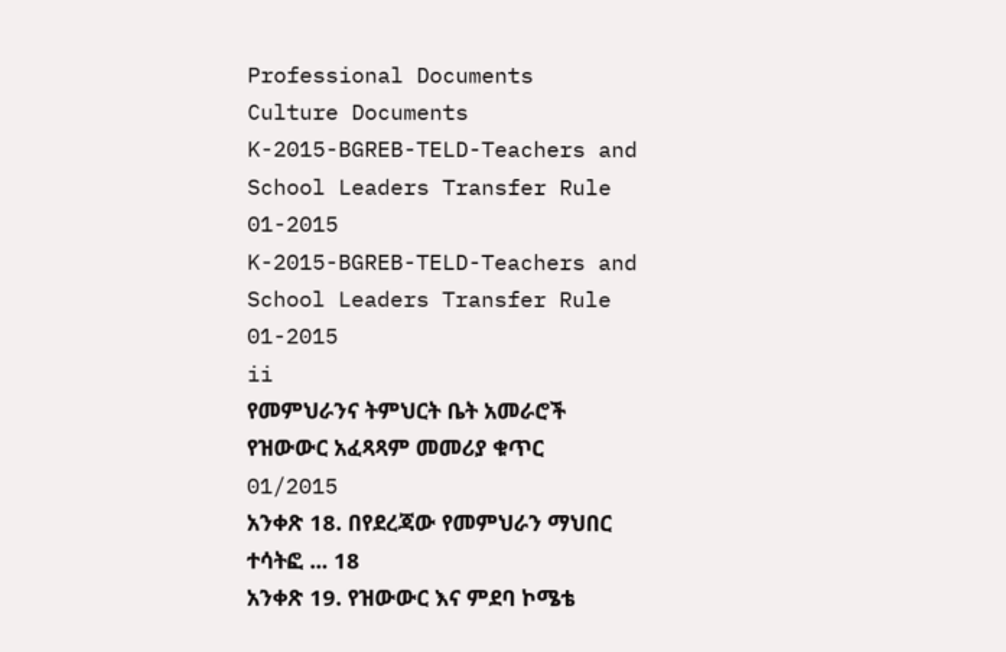Professional Documents
Culture Documents
K-2015-BGREB-TELD-Teachers and School Leaders Transfer Rule 01-2015
K-2015-BGREB-TELD-Teachers and School Leaders Transfer Rule 01-2015
ii
የመምህራንና ትምህርት ቤት አመራሮች የዝውውር አፈጻጻም መመሪያ ቁጥር 01/2015
አንቀጽ 18. በየደረጃው የመምህራን ማህበር ተሳትፎ ... 18
አንቀጽ 19. የዝውውር እና ምደባ ኮሜቴ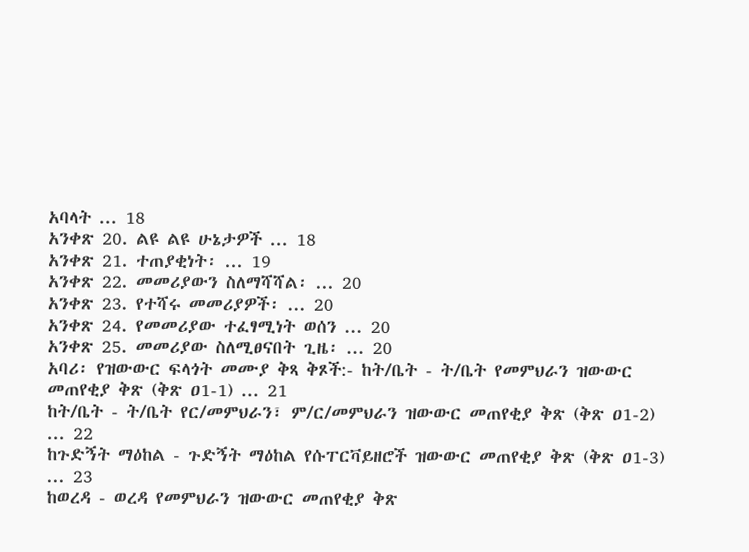አባላት ... 18
አንቀጽ 20. ልዩ ልዩ ሁኔታዎች ... 18
አንቀጽ 21. ተጠያቂነት፡ ... 19
አንቀጽ 22. መመሪያውን ስለማሻሻል፡ ... 20
አንቀጽ 23. የተሻሩ መመሪያዎች፡ ... 20
አንቀጽ 24. የመመሪያው ተፈፃሚነት ወሰን ... 20
አንቀጽ 25. መመሪያው ስለሚፀናበት ጊዜ፡ ... 20
አባሪ፡ የዝውውር ፍላጎት መሙያ ቅጻ ቅጾች:- ከት/ቤት - ት/ቤት የመምህራን ዝውውር
መጠየቂያ ቅጽ (ቅጽ ዐ1-1) ... 21
ከት/ቤት - ት/ቤት የር/መምህራን፣ ም/ር/መምህራን ዝውውር መጠየቂያ ቅጽ (ቅጽ ዐ1-2)
... 22
ከጉድኝት ማዕከል - ጉድኝት ማዕከል የሱፐርቫይዘሮች ዝውውር መጠየቂያ ቅጽ (ቅጽ ዐ1-3)
... 23
ከወረዳ - ወረዳ የመምህራን ዝውውር መጠየቂያ ቅጽ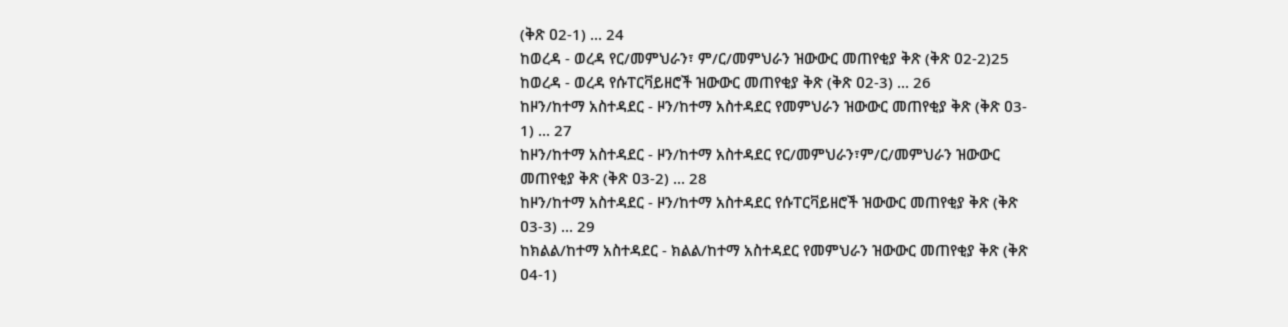(ቅጽ ዐ2-1) ... 24
ከወረዳ - ወረዳ የር/መምህራን፣ ም/ር/መምህራን ዝውውር መጠየቂያ ቅጽ (ቅጽ ዐ2-2)25
ከወረዳ - ወረዳ የሱፐርቫይዘሮች ዝውውር መጠየቂያ ቅጽ (ቅጽ ዐ2-3) ... 26
ከዞን/ከተማ አስተዳደር - ዞን/ከተማ አስተዳደር የመምህራን ዝውውር መጠየቂያ ቅጽ (ቅጽ ዐ3-
1) ... 27
ከዞን/ከተማ አስተዳደር - ዞን/ከተማ አስተዳደር የር/መምህራን፣ም/ር/መምህራን ዝውውር
መጠየቂያ ቅጽ (ቅጽ ዐ3-2) ... 28
ከዞን/ከተማ አስተዳደር - ዞን/ከተማ አስተዳደር የሱፐርቫይዘሮች ዝውውር መጠየቂያ ቅጽ (ቅጽ
ዐ3-3) ... 29
ከክልል/ከተማ አስተዳደር - ክልል/ከተማ አስተዳደር የመምህራን ዝውውር መጠየቂያ ቅጽ (ቅጽ
ዐ4-1)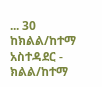... 30
ከክልል/ከተማ አስተዳደር - ክልል/ከተማ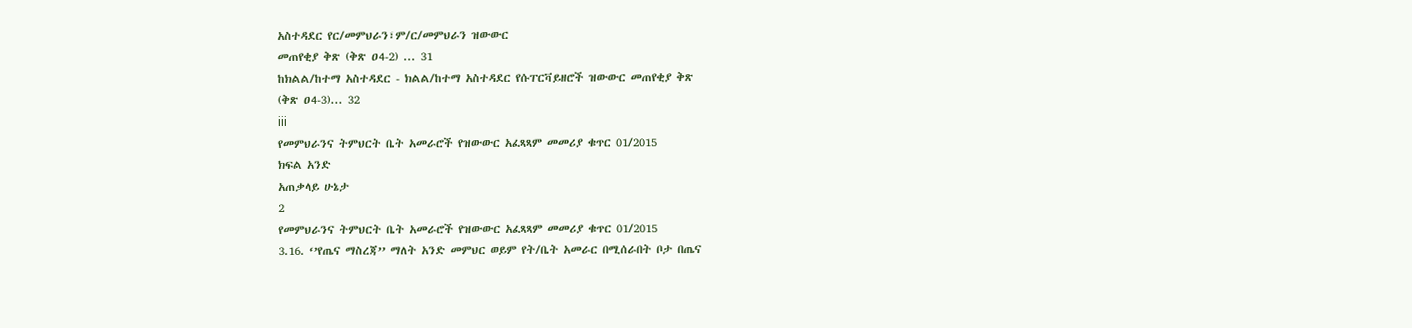አስተዳደር የር/መምህራን፣ም/ር/መምህራን ዝውውር
መጠየቂያ ቅጽ (ቅጽ ዐ4-2) ... 31
ከክልል/ከተማ አስተዳደር - ክልል/ከተማ አስተዳደር የሱፐርቫይዘሮች ዝውውር መጠየቂያ ቅጽ
(ቅጽ ዐ4-3)... 32
iii
የመምህራንና ትምህርት ቤት አመራሮች የዝውውር አፈጻጻም መመሪያ ቁጥር 01/2015
ክፍል አንድ
አጠቃላይ ሁኔታ
2
የመምህራንና ትምህርት ቤት አመራሮች የዝውውር አፈጻጻም መመሪያ ቁጥር 01/2015
3.16. ‘’የጤና ማስረጃ’’ ማለት አንድ መምህር ወይም የት/ቤት አመራር በሚሰራበት ቦታ በጤና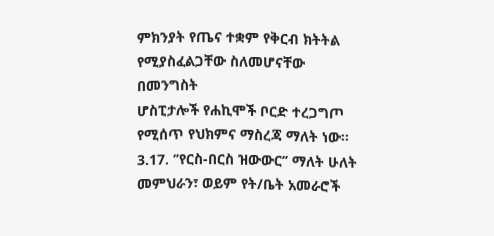ምክንያት የጤና ተቋም የቅርብ ክትትል የሚያስፈልጋቸው ስለመሆናቸው በመንግስት
ሆስፒታሎች የሐኪሞች ቦርድ ተረጋግጦ የሚሰጥ የህክምና ማስረጃ ማለት ነው፡፡
3.17. ‘’የርስ-በርስ ዝውውር’’ ማለት ሁለት መምህራን፣ ወይም የት/ቤት አመራሮች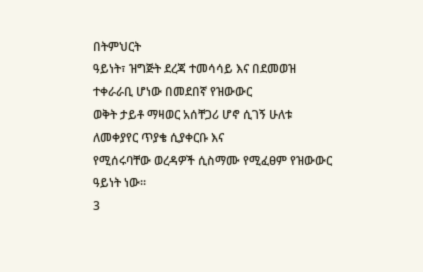በትምህርት
ዓይነት፣ ዝግጅት ደረጃ ተመሳሳይ እና በደመወዝ ተቀራራቢ ሆነው በመደበኛ የዝውውር
ወቅት ታይቶ ማዛወር አሰቸጋሪ ሆኖ ሲገኝ ሁለቱ ለመቀያየር ጥያቄ ሲያቀርቡ እና
የሚሰሩባቸው ወረዳዎች ሲስማሙ የሚፈፀም የዝውውር ዓይነት ነው፡፡
3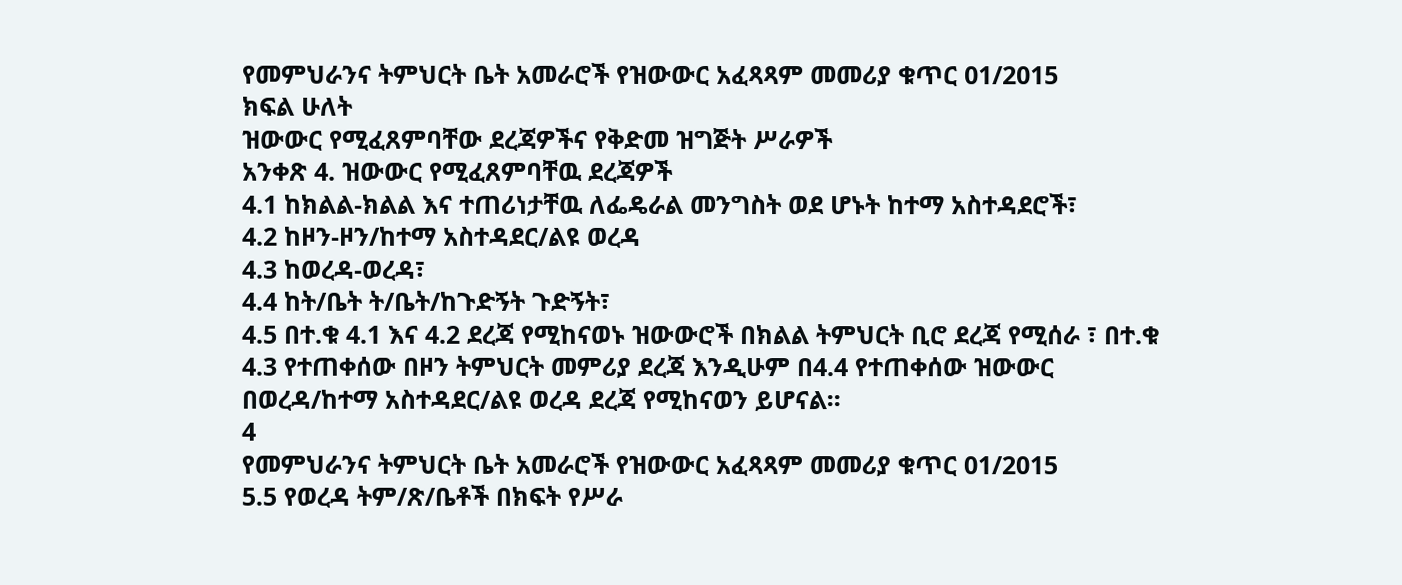የመምህራንና ትምህርት ቤት አመራሮች የዝውውር አፈጻጻም መመሪያ ቁጥር 01/2015
ክፍል ሁለት
ዝውውር የሚፈጸምባቸው ደረጃዎችና የቅድመ ዝግጅት ሥራዎች
አንቀጽ 4. ዝውውር የሚፈጸምባቸዉ ደረጃዎች
4.1 ከክልል-ክልል እና ተጠሪነታቸዉ ለፌዴራል መንግስት ወደ ሆኑት ከተማ አስተዳደሮች፣
4.2 ከዞን-ዞን/ከተማ አስተዳደር/ልዩ ወረዳ
4.3 ከወረዳ-ወረዳ፣
4.4 ከት/ቤት ት/ቤት/ከጉድኝት ጉድኝት፣
4.5 በተ.ቁ 4.1 እና 4.2 ደረጃ የሚከናወኑ ዝውውሮች በክልል ትምህርት ቢሮ ደረጃ የሚሰራ ፣ በተ.ቁ
4.3 የተጠቀሰው በዞን ትምህርት መምሪያ ደረጃ እንዲሁም በ4.4 የተጠቀሰው ዝውውር
በወረዳ/ከተማ አስተዳደር/ልዩ ወረዳ ደረጃ የሚከናወን ይሆናል፡፡
4
የመምህራንና ትምህርት ቤት አመራሮች የዝውውር አፈጻጻም መመሪያ ቁጥር 01/2015
5.5 የወረዳ ትም/ጽ/ቤቶች በክፍት የሥራ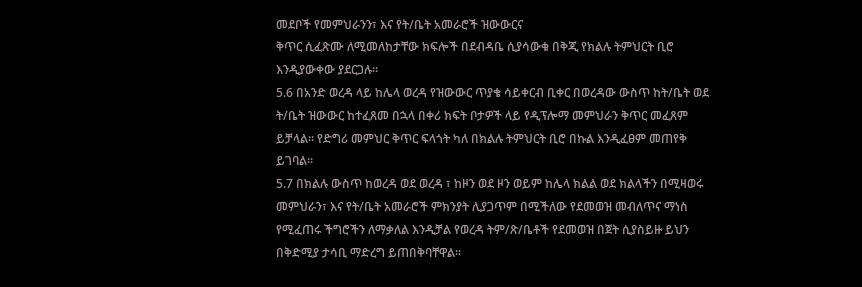መደቦች የመምህራንን፣ እና የት/ቤት አመራሮች ዝውውርና
ቅጥር ሲፈጽሙ ለሚመለከታቸው ክፍሎች በደብዳቤ ሲያሳውቁ በቅጂ የክልሉ ትምህርት ቢሮ
እንዲያውቀው ያደርጋሉ፡፡
5.6 በአንድ ወረዳ ላይ ከሌላ ወረዳ የዝውውር ጥያቄ ሳይቀርብ ቢቀር በወረዳው ውስጥ ከት/ቤት ወደ
ት/ቤት ዝውውር ከተፈጸመ በኋላ በቀሪ ክፍት ቦታዎች ላይ የዲፕሎማ መምህራን ቅጥር መፈጸም
ይቻላል፡፡ የድግሪ መምህር ቅጥር ፍላጎት ካለ በክልሉ ትምህርት ቢሮ በኩል እንዲፈፀም መጠየቅ
ይገባል፡፡
5.7 በክልሉ ውስጥ ከወረዳ ወደ ወረዳ ፣ ከዞን ወደ ዞን ወይም ከሌላ ክልል ወደ ክልላችን በሚዛወሩ
መምህራን፣ እና የት/ቤት አመራሮች ምክንያት ሊያጋጥም በሚችለው የደመወዝ መብለጥና ማነስ
የሚፈጠሩ ችግሮችን ለማቃለል እንዲቻል የወረዳ ትም/ጽ/ቤቶች የደመወዝ በጀት ሲያስይዙ ይህን
በቅድሚያ ታሳቢ ማድረግ ይጠበቅባቸዋል፡፡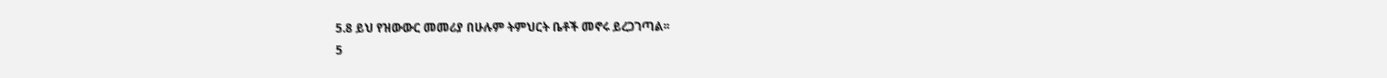5.8 ይህ የዝውውር መመሪያ በሁሉም ትምህርት ቤቶች መኖሩ ይረጋገጣል፡፡
5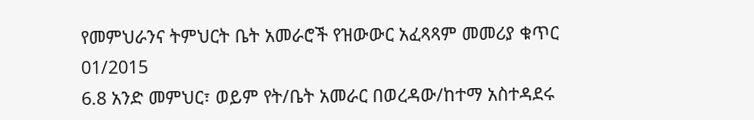የመምህራንና ትምህርት ቤት አመራሮች የዝውውር አፈጻጻም መመሪያ ቁጥር 01/2015
6.8 አንድ መምህር፣ ወይም የት/ቤት አመራር በወረዳው/ከተማ አስተዳደሩ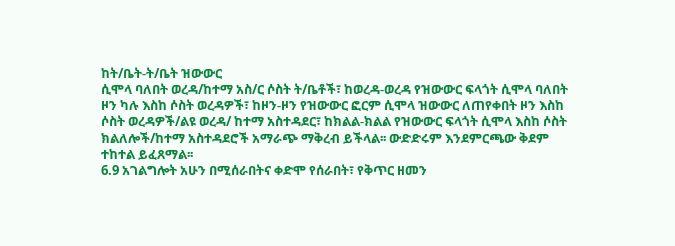ከት/ቤት-ት/ቤት ዝውውር
ሲሞላ ባለበት ወረዳ/ከተማ አስ/ር ሶስት ት/ቤቶች፣ ከወረዳ-ወረዳ የዝውውር ፍላጎት ሲሞላ ባለበት
ዞን ካሉ እስከ ሶስት ወረዳዎች፣ ከዞን-ዞን የዝውውር ፎርም ሲሞላ ዝውውር ለጠየቀበት ዞን እስከ
ሶስት ወረዳዎች/ልዩ ወረዳ/ ከተማ አስተዳደር፣ ከክልል-ክልል የዝውውር ፍላጎት ሲሞላ እስከ ሶስት
ክልለሎች/ከተማ አስተዳደሮች አማራጭ ማቅረብ ይችላል፡፡ ውድድሩም እንደምርጫው ቅደም
ተከተል ይፈጸማል፡፡
6.9 አገልግሎት አሁን በሚሰራበትና ቀድሞ የሰራበት፣ የቅጥር ዘመን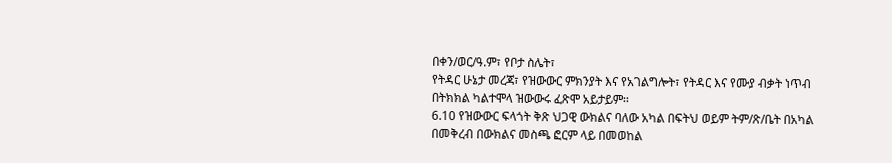በቀን/ወር/ዓ.ም፣ የቦታ ስሌት፣
የትዳር ሁኔታ መረጃ፣ የዝውውር ምክንያት እና የአገልግሎት፣ የትዳር እና የሙያ ብቃት ነጥብ
በትክክል ካልተሞላ ዝውውሩ ፈጽሞ አይታይም፡፡
6.10 የዝውውር ፍላጎት ቅጽ ህጋዊ ውክልና ባለው አካል በፍትህ ወይም ትም/ጽ/ቤት በአካል
በመቅረብ በውክልና መስጫ ፎርም ላይ በመወከል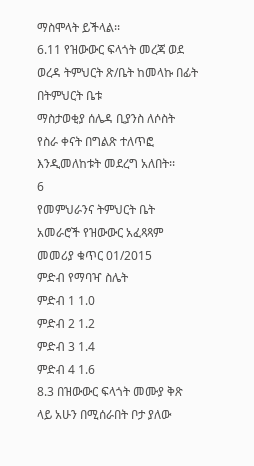ማስሞላት ይችላል፡፡
6.11 የዝውውር ፍላጎት መረጃ ወደ ወረዳ ትምህርት ጽ/ቤት ከመላኩ በፊት በትምህርት ቤቱ
ማስታወቂያ ሰሌዳ ቢያንስ ለሶስት የስራ ቀናት በግልጽ ተለጥፎ እንዲመለከቱት መደረግ አለበት፡፡
6
የመምህራንና ትምህርት ቤት አመራሮች የዝውውር አፈጻጻም መመሪያ ቁጥር 01/2015
ምድብ የማባዣ ስሌት
ምድብ 1 1.0
ምድብ 2 1.2
ምድብ 3 1.4
ምድብ 4 1.6
8.3 በዝውውር ፍላጎት መሙያ ቅጽ ላይ አሁን በሚሰራበት ቦታ ያለው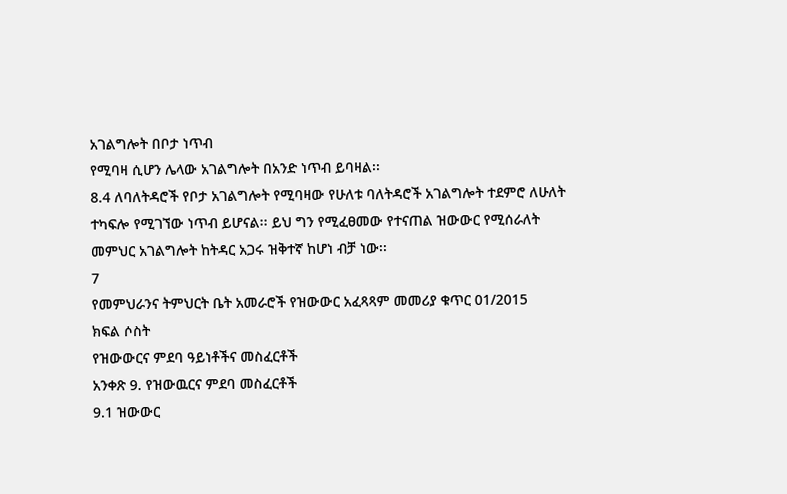አገልግሎት በቦታ ነጥብ
የሚባዛ ሲሆን ሌላው አገልግሎት በአንድ ነጥብ ይባዛል፡፡
8.4 ለባለትዳሮች የቦታ አገልግሎት የሚባዛው የሁለቱ ባለትዳሮች አገልግሎት ተደምሮ ለሁለት
ተካፍሎ የሚገኘው ነጥብ ይሆናል፡፡ ይህ ግን የሚፈፀመው የተናጠል ዝውውር የሚሰራለት
መምህር አገልግሎት ከትዳር አጋሩ ዝቅተኛ ከሆነ ብቻ ነው፡፡
7
የመምህራንና ትምህርት ቤት አመራሮች የዝውውር አፈጻጻም መመሪያ ቁጥር 01/2015
ክፍል ሶስት
የዝውውርና ምደባ ዓይነቶችና መስፈርቶች
አንቀጽ 9. የዝውዉርና ምደባ መስፈርቶች
9.1 ዝውውር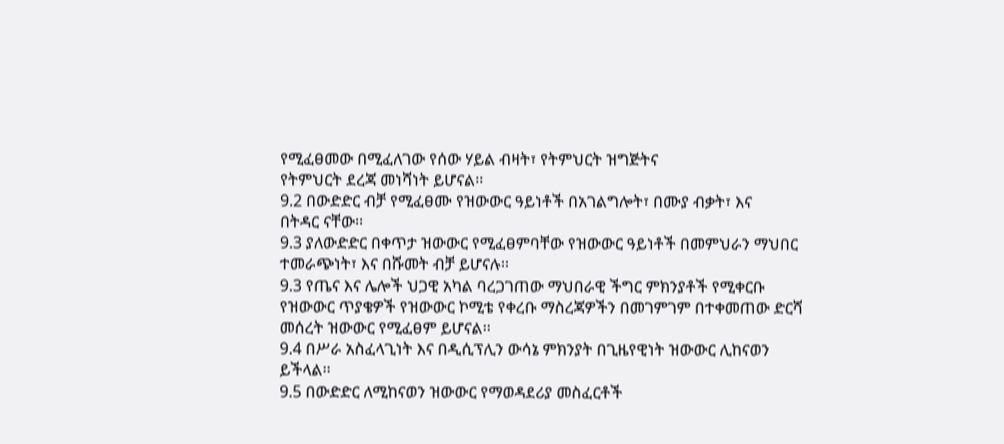የሚፈፀመው በሚፈለገው የሰው ሃይል ብዛት፣ የትምህርት ዝግጅትና
የትምህርት ደረጃ መነሻነት ይሆናል፡፡
9.2 በውድድር ብቻ የሚፈፀሙ የዝውውር ዓይነቶች በአገልግሎት፣ በሙያ ብቃት፣ እና
በትዳር ናቸው፡፡
9.3 ያለውድድር በቀጥታ ዝውውር የሚፈፀምባቸው የዝውውር ዓይነቶች በመምህራን ማህበር
ተመራጭነት፣ እና በሹመት ብቻ ይሆናሉ፡፡
9.3 የጤና እና ሌሎች ህጋዊ አካል ባረጋገጠው ማህበራዊ ችግር ምክንያቶች የሚቀርቡ
የዝውውር ጥያቄዎች የዝውውር ኮሚቴ የቀረቡ ማስረጃዎችን በመገምገም በተቀመጠው ድርሻ
መሰረት ዝውውር የሚፈፀም ይሆናል፡፡
9.4 በሥራ አስፈላጊነት እና በዲሲፕሊን ውሳኔ ምክንያት በጊዜየዊነት ዝውውር ሊከናወን
ይችላል፡፡
9.5 በውድድር ለሚከናወን ዝውውር የማወዳደሪያ መስፈርቶች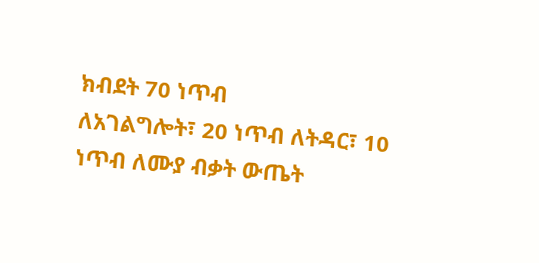ክብደት 70 ነጥብ
ለአገልግሎት፣ 20 ነጥብ ለትዳር፣ 10 ነጥብ ለሙያ ብቃት ውጤት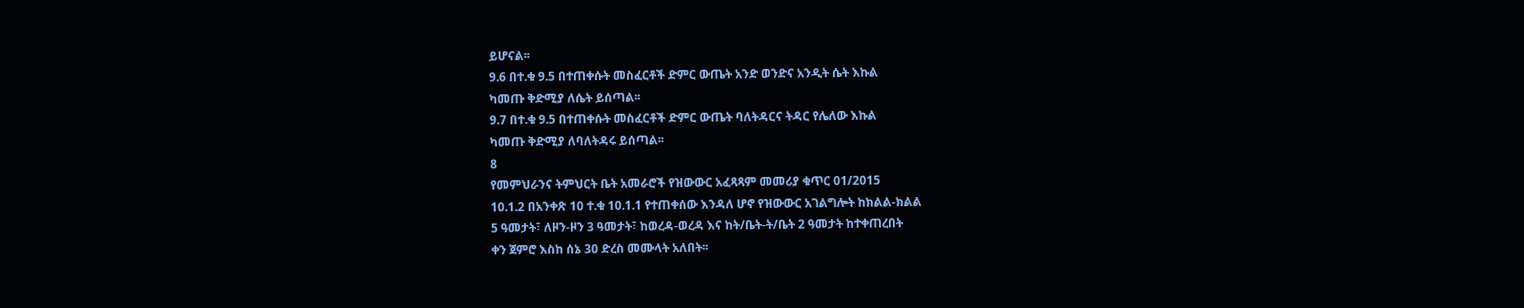ይሆናል፡፡
9.6 በተ.ቁ 9.5 በተጠቀሱት መስፈርቶች ድምር ውጤት አንድ ወንድና አንዲት ሴት እኩል
ካመጡ ቅድሚያ ለሴት ይሰጣል፡፡
9.7 በተ.ቁ 9.5 በተጠቀሱት መስፈርቶች ድምር ውጤት ባለትዳርና ትዳር የሌለው እኩል
ካመጡ ቅድሚያ ለባለትዳሩ ይሰጣል፡፡
8
የመምህራንና ትምህርት ቤት አመራሮች የዝውውር አፈጻጻም መመሪያ ቁጥር 01/2015
10.1.2 በአንቀጽ 10 ተ.ቁ 10.1.1 የተጠቀሰው እንዳለ ሆኖ የዝውውር አገልግሎት ከክልል-ክልል
5 ዓመታት፣ ለዞን-ዞን 3 ዓመታት፣ ከወረዳ-ወረዳ እና ከት/ቤት-ት/ቤት 2 ዓመታት ከተቀጠረበት
ቀን ጀምሮ እስከ ሰኔ 30 ድረስ መሙላት አለበት፡፡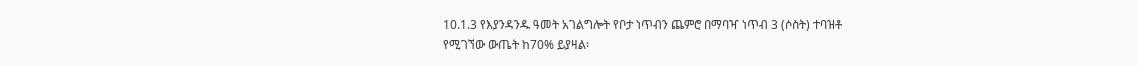10.1.3 የእያንዳንዱ ዓመት አገልግሎት የቦታ ነጥብን ጨምሮ በማባዣ ነጥብ 3 (ሶስት) ተባዝቶ
የሚገኘው ውጤት ከ70% ይያዛል፡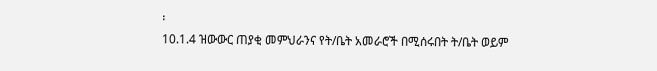፡
10.1.4 ዝውውር ጠያቂ መምህራንና የት/ቤት አመራሮች በሚሰሩበት ት/ቤት ወይም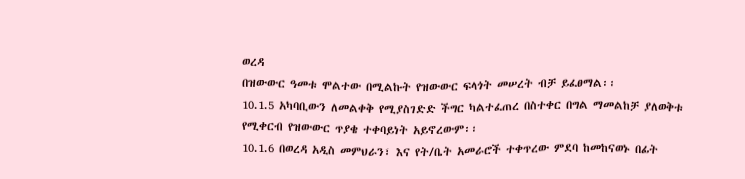ወረዳ
በዝውውር ዓመቱ ሞልተው በሚልኩት የዝውውር ፍላጎት መሠረት ብቻ ይፈፀማል፡፡
10.1.5 አካባቢውን ለመልቀቅ የሚያስገድድ ችግር ካልተፈጠረ በስተቀር በግል ማመልከቻ ያለወቅቱ
የሚቀርብ የዝውውር ጥያቄ ተቀባይነት አይኖረውም፡፡
10.1.6 በወረዳ አዲስ መምህራን፣ እና የት/ቤት አመራሮች ተቀጥረው ምደባ ከመከናወኑ በፊት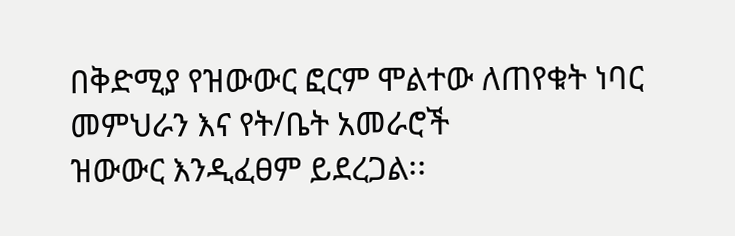በቅድሚያ የዝውውር ፎርም ሞልተው ለጠየቁት ነባር መምህራን እና የት/ቤት አመራሮች
ዝውውር እንዲፈፀም ይደረጋል፡፡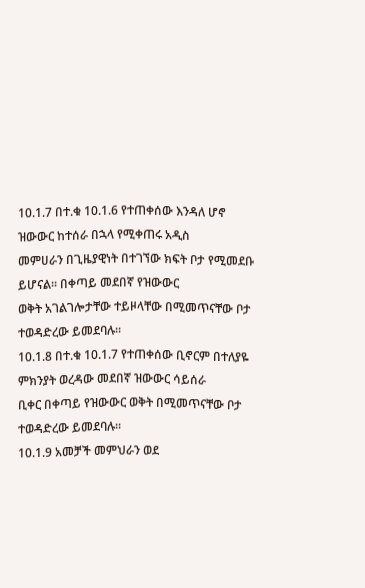10.1.7 በተ.ቁ 10.1.6 የተጠቀሰው እንዳለ ሆኖ ዝውውር ከተሰራ በኋላ የሚቀጠሩ አዲስ
መምሀራን በጊዜያዊነት በተገኘው ክፍት ቦታ የሚመደቡ ይሆናል፡፡ በቀጣይ መደበኛ የዝውውር
ወቅት አገልገሎታቸው ተይዞላቸው በሚመጥናቸው ቦታ ተወዳድረው ይመደባሉ፡፡
10.1.8 በተ.ቁ 10.1.7 የተጠቀሰው ቢኖርም በተለያዬ ምክንያት ወረዳው መደበኛ ዝውውር ሳይሰራ
ቢቀር በቀጣይ የዝውውር ወቅት በሚመጥናቸው ቦታ ተወዳድረው ይመደባሉ፡፡
10.1.9 አመቻች መምህራን ወደ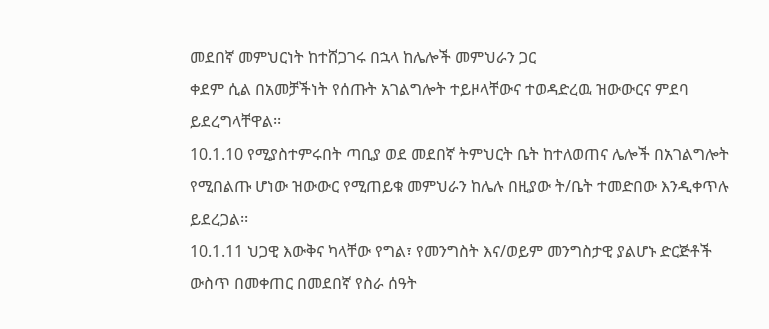መደበኛ መምህርነት ከተሸጋገሩ በኋላ ከሌሎች መምህራን ጋር
ቀደም ሲል በአመቻችነት የሰጡት አገልግሎት ተይዞላቸውና ተወዳድረዉ ዝውውርና ምደባ
ይደረግላቸዋል፡፡
10.1.10 የሚያስተምሩበት ጣቢያ ወደ መደበኛ ትምህርት ቤት ከተለወጠና ሌሎች በአገልግሎት
የሚበልጡ ሆነው ዝውውር የሚጠይቁ መምህራን ከሌሉ በዚያው ት/ቤት ተመድበው እንዲቀጥሉ
ይደረጋል፡፡
10.1.11 ህጋዊ እውቅና ካላቸው የግል፣ የመንግስት እና/ወይም መንግስታዊ ያልሆኑ ድርጅቶች
ውስጥ በመቀጠር በመደበኛ የስራ ሰዓት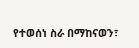የተወሰነ ስራ በማከናወን፣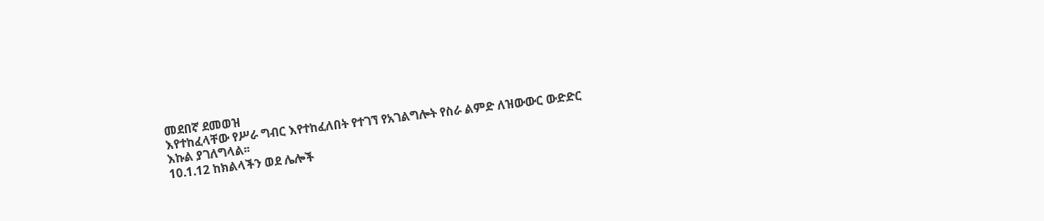መደበኛ ደመወዝ
እየተከፈላቸው የሥራ ግብር እየተከፈለበት የተገኘ የአገልግሎት የስራ ልምድ ለዝውውር ውድድር
እኩል ያገለግላል፡፡
10.1.12 ከክልላችን ወደ ሌሎች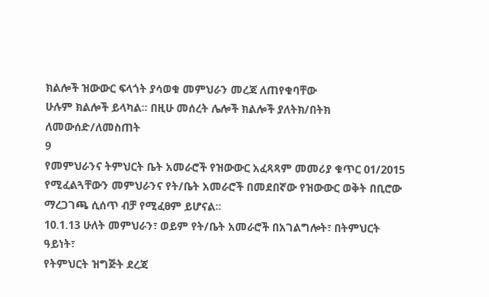ክልሎች ዝውውር ፍላጎት ያሳወቁ መምህራን መረጃ ለጠየቁባቸው
ሁሉም ክልሎች ይላካል፡፡ በዚሁ መሰረት ሌሎች ክልሎች ያለትክ/በትክ ለመውሰድ/ለመስጠት
9
የመምህራንና ትምህርት ቤት አመራሮች የዝውውር አፈጻጻም መመሪያ ቁጥር 01/2015
የሚፈልጓቸውን መምህራንና የት/ቤት አመራሮች በመደበኛው የዝውውር ወቅት በቢሮው
ማረጋገጫ ሲሰጥ ብቻ የሚፈፀም ይሆናል፡፡
10.1.13 ሁለት መምህራን፣ ወይም የት/ቤት አመራሮች በአገልግሎት፣ በትምህርት ዓይነት፣
የትምህርት ዝግጅት ደረጃ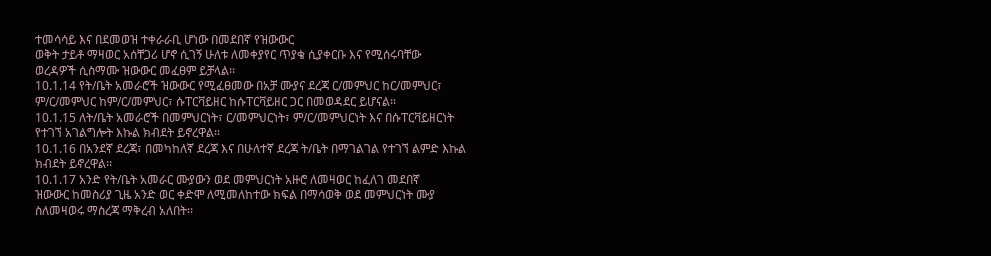ተመሳሳይ እና በደመወዝ ተቀራራቢ ሆነው በመደበኛ የዝውውር
ወቅት ታይቶ ማዛወር አሰቸጋሪ ሆኖ ሲገኝ ሁለቱ ለመቀያየር ጥያቄ ሲያቀርቡ እና የሚሰሩባቸው
ወረዳዎች ሲስማሙ ዝውውር መፈፀም ይቻላል፡፡
10.1.14 የት/ቤት አመራሮች ዝውውር የሚፈፀመው በአቻ ሙያና ደረጃ ር/መምህር ከር/መምህር፣
ም/ር/መምህር ከም/ር/መምህር፣ ሱፐርቫይዘር ከሱፐርቫይዘር ጋር በመወዳደር ይሆናል፡፡
10.1.15 ለት/ቤት አመራሮች በመምህርነት፣ ር/መምህርነት፣ ም/ር/መምህርነት እና በሱፐርቫይዘርነት
የተገኘ አገልግሎት እኩል ክብደት ይኖረዋል፡፡
10.1.16 በአንደኛ ደረጃ፣ በመካከለኛ ደረጃ እና በሁለተኛ ደረጃ ት/ቤት በማገልገል የተገኘ ልምድ እኩል
ክብደት ይኖረዋል፡፡
10.1.17 አንድ የት/ቤት አመራር ሙያውን ወደ መምህርነት አዙሮ ለመዛወር ከፈለገ መደበኛ
ዝውውር ከመስሪያ ጊዜ አንድ ወር ቀድሞ ለሚመለከተው ክፍል በማሳወቅ ወደ መምህርነት ሙያ
ስለመዛወሩ ማስረጃ ማቅረብ አለበት፡፡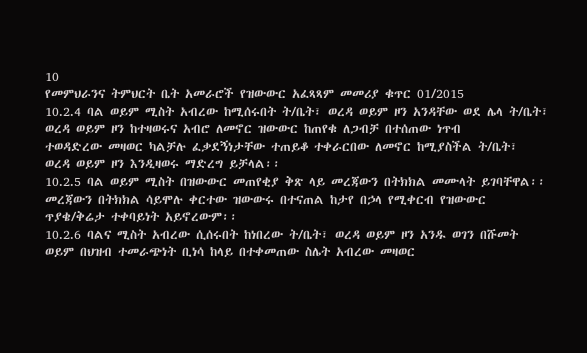10
የመምህራንና ትምህርት ቤት አመራሮች የዝውውር አፈጻጻም መመሪያ ቁጥር 01/2015
10.2.4 ባል ወይም ሚስት አብረው ከሚሰሩበት ት/ቤት፣ ወረዳ ወይም ዞን አንዳቸው ወደ ሌላ ት/ቤት፣
ወረዳ ወይም ዞን ከተዛወሩና አብሮ ለመኖር ዝውውር ከጠየቁ ለጋብቻ በተሰጠው ነጥብ
ተወዳድረው መዛወር ካልቻሉ ፈቃደኝነታቸው ተጠይቆ ተቀራርበው ለመኖር ከሚያስችል ት/ቤት፣
ወረዳ ወይም ዞን እንዲዛወሩ ማድረግ ይቻላል፡፡
10.2.5 ባል ወይም ሚስት በዝውውር መጠየቂያ ቅጽ ላይ መረጃውን በትክክል መሙላት ይገባቸዋል፡፡
መረጃውን በትክክል ሳይሞሉ ቀርተው ዝውውሩ በተናጠል ከታየ በኃላ የሚቀርብ የዝውውር
ጥያቄ/ቅሬታ ተቀባይነት አይኖረውም፡፡
10.2.6 ባልና ሚስት አብረው ሲሰሩበት ከነበረው ት/ቤት፣ ወረዳ ወይም ዞን አንዱ ወገን በሹመት
ወይም በህዝብ ተመራጭነት ቢነሳ ከላይ በተቀመጠው ስሌት አብረው መዛወር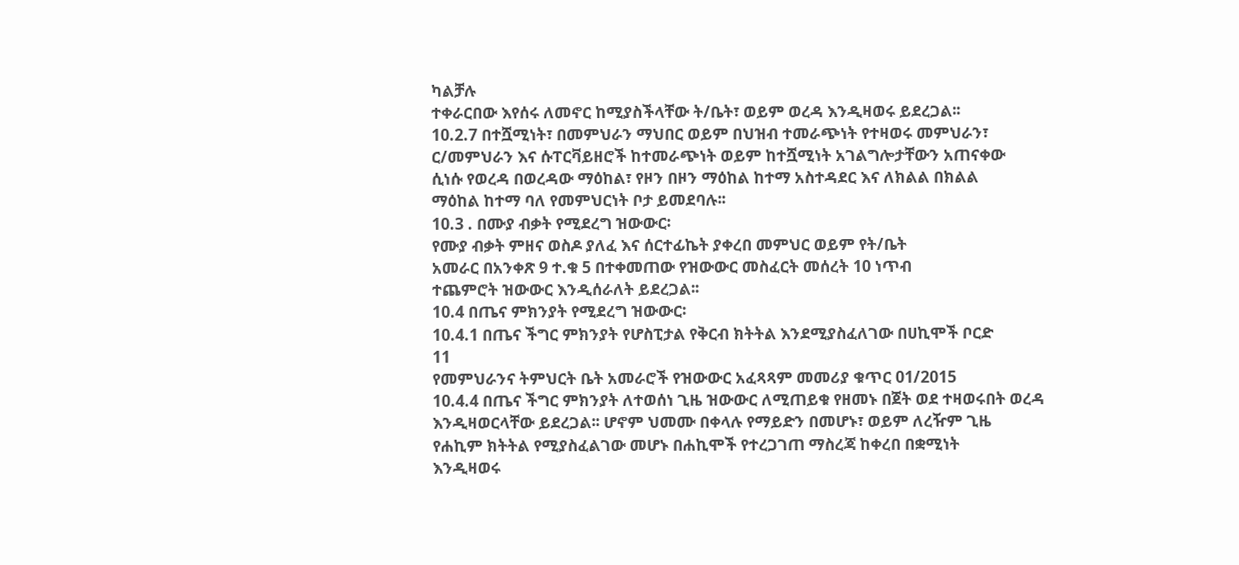ካልቻሉ
ተቀራርበው እየሰሩ ለመኖር ከሚያስችላቸው ት/ቤት፣ ወይም ወረዳ እንዲዛወሩ ይደረጋል፡፡
10.2.7 በተሿሚነት፣ በመምህራን ማህበር ወይም በህዝብ ተመራጭነት የተዛወሩ መምህራን፣
ር/መምህራን እና ሱፐርቫይዘሮች ከተመራጭነት ወይም ከተሿሚነት አገልግሎታቸውን አጠናቀው
ሲነሱ የወረዳ በወረዳው ማዕከል፣ የዞን በዞን ማዕከል ከተማ አስተዳደር እና ለክልል በክልል
ማዕከል ከተማ ባለ የመምህርነት ቦታ ይመደባሉ፡፡
10.3 . በሙያ ብቃት የሚደረግ ዝውውር፡
የሙያ ብቃት ምዘና ወስዶ ያለፈ እና ሰርተፊኬት ያቀረበ መምህር ወይም የት/ቤት
አመራር በአንቀጽ 9 ተ.ቁ 5 በተቀመጠው የዝውውር መስፈርት መሰረት 10 ነጥብ
ተጨምሮት ዝውውር እንዲሰራለት ይደረጋል፡፡
10.4 በጤና ምክንያት የሚደረግ ዝውውር፡
10.4.1 በጤና ችግር ምክንያት የሆስፒታል የቅርብ ክትትል እንደሚያስፈለገው በሀኪሞች ቦርድ
11
የመምህራንና ትምህርት ቤት አመራሮች የዝውውር አፈጻጻም መመሪያ ቁጥር 01/2015
10.4.4 በጤና ችግር ምክንያት ለተወሰነ ጊዜ ዝውውር ለሚጠይቁ የዘመኑ በጀት ወደ ተዛወሩበት ወረዳ
እንዲዛወርላቸው ይደረጋል፡፡ ሆኖም ህመሙ በቀላሉ የማይድን በመሆኑ፣ ወይም ለረዥም ጊዜ
የሐኪም ክትትል የሚያስፈልገው መሆኑ በሐኪሞች የተረጋገጠ ማስረጃ ከቀረበ በቋሚነት
እንዲዛወሩ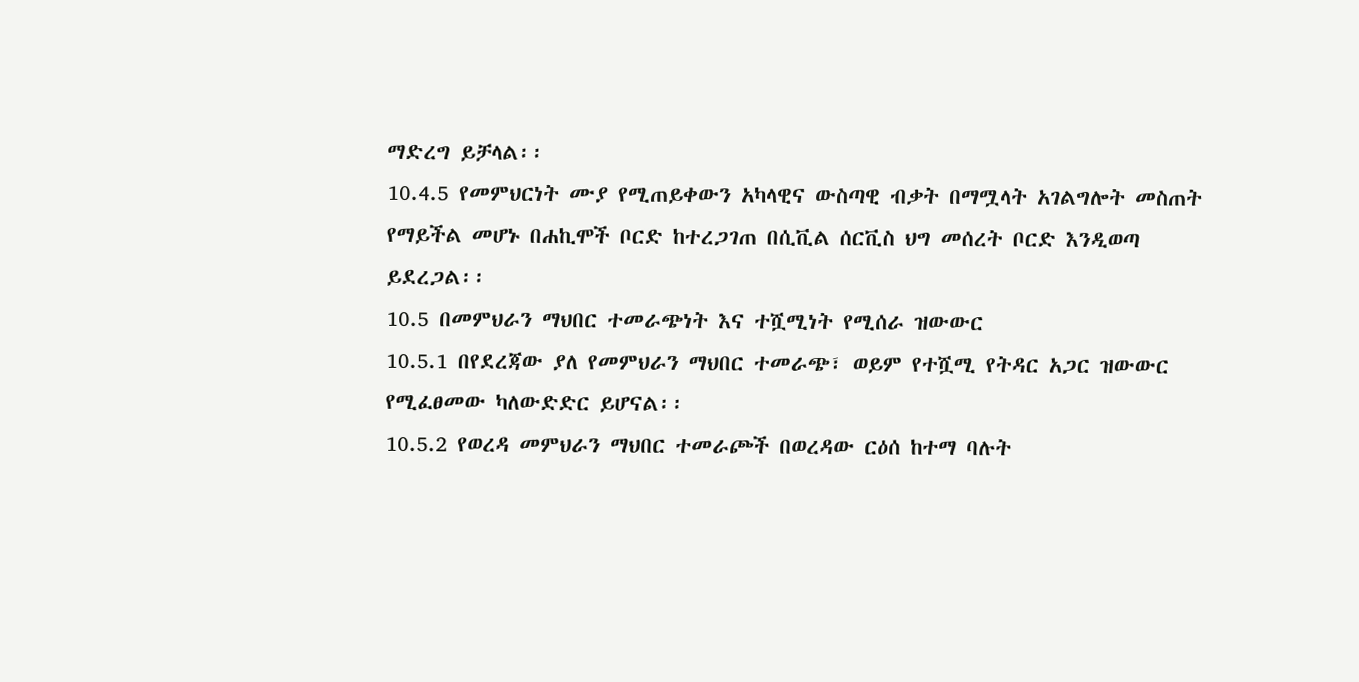ማድረግ ይቻላል፡፡
10.4.5 የመምህርነት ሙያ የሚጠይቀውን አካላዊና ውስጣዊ ብቃት በማሟላት አገልግሎት መስጠት
የማይችል መሆኑ በሐኪሞች ቦርድ ከተረጋገጠ በሲቪል ሰርቪስ ህግ መሰረት ቦርድ እንዲወጣ
ይደረጋል፡፡
10.5 በመምህራን ማህበር ተመራጭነት እና ተሿሚነት የሚሰራ ዝውውር
10.5.1 በየደረጃው ያለ የመምህራን ማህበር ተመራጭ፣ ወይም የተሿሚ የትዳር አጋር ዝውውር
የሚፈፀመው ካለውድድር ይሆናል፡፡
10.5.2 የወረዳ መምህራን ማህበር ተመራጮች በወረዳው ርዕሰ ከተማ ባሉት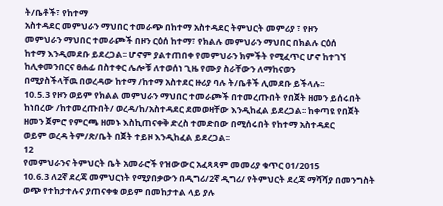ት/ቤቶች፣ የከተማ
አስተዳደር መምህራን ማህበር ተመራጭ በከተማ አስተዳደር ትምህርት መምሪያ ፣ የዞን
መምህራን ማህበር ተመራጮች በዞን ርዕሰ ከተማ፣ የክልሉ መምህራን ማህበር በክልሉ ርዕሰ
ከተማ እንዲመደቡ ይደረጋል፡፡ ሆኖም ያልተጠበቀ የመምህራን ክምችት የሚፈጥር ሆኖ ከተገኘ
ከሊቀመንበርና ፀሐፊ በስተቀር ሌሎቹ ለተወሰነ ጊዜ የሙያ ስራቸውን ለማከናወን
በሚያስችላቸዉ በወረዳው ከተማ /ከተማ አስተደር ዙሪያ ባሉ ት/ቤቶች ሊመደቡ ይችላሉ፡፡
10.5.3 የዞን ወይም የክልል መምህራን ማህበር ተመራጮች በተመረጡበት የበጀት ዘመን ይሰሩበት
ከነበረው /ከተመረጡበት/ ወረዳ/ከ/አስተዳደር ደመወዛቸው እንዲከፈል ይደረጋል፡፡ ከቀጣዩ የበጀት
ዘመን ጀምሮ የምርጫ ዘመኑ እስኪጠናቀቅ ድረስ ተመድበው በሚሰሩበት የከተማ አስተዳደር
ወይም ወረዳ ትም/ጽ/ቤት በጀት ተይዞ እንዲከፈል ይደረጋል፡፡
12
የመምህራንና ትምህርት ቤት አመራሮች የዝውውር አፈጻጻም መመሪያ ቁጥር 01/2015
10.6.3 ለ2ኛ ደረጃ መምህርነት የሚያበቃውን በዲግሪ/2ኛ ዲግሪ/ የትምህርት ደረጃ ማሻሻያ በመንግስት
ወጭ የተከታተሉና ያጠናቀቁ ወይም በመከታተል ላይ ያሉ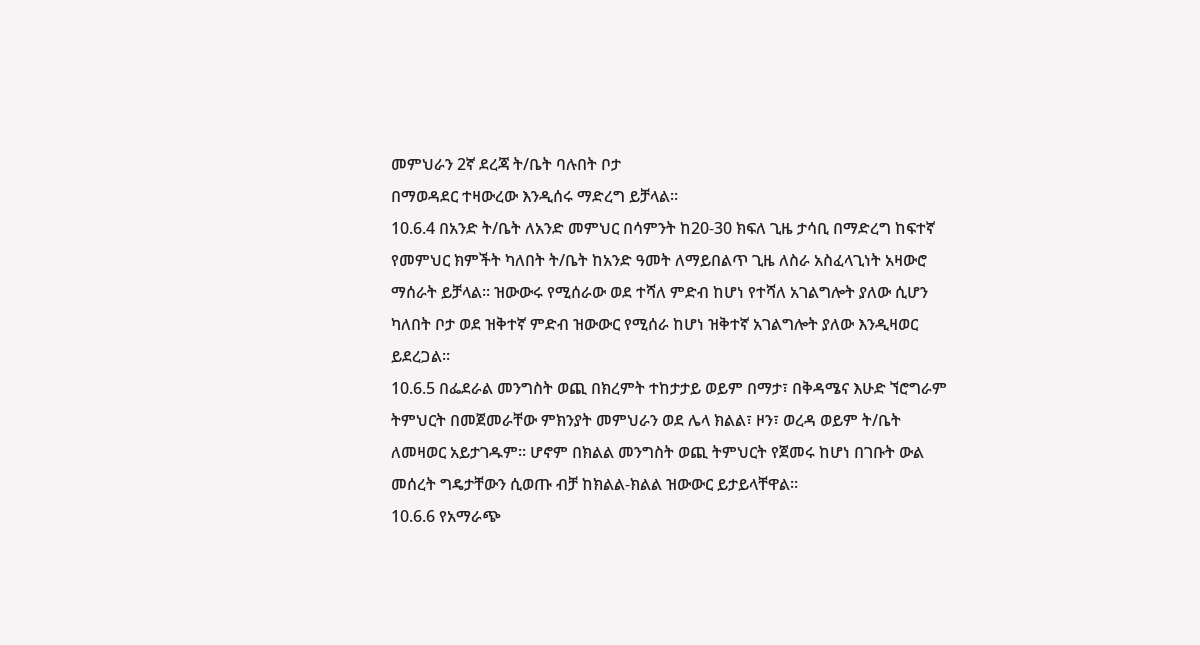መምህራን 2ኛ ደረጃ ት/ቤት ባሉበት ቦታ
በማወዳደር ተዛውረው እንዲሰሩ ማድረግ ይቻላል፡፡
10.6.4 በአንድ ት/ቤት ለአንድ መምህር በሳምንት ከ20-30 ክፍለ ጊዜ ታሳቢ በማድረግ ከፍተኛ
የመምህር ክምችት ካለበት ት/ቤት ከአንድ ዓመት ለማይበልጥ ጊዜ ለስራ አስፈላጊነት አዛውሮ
ማሰራት ይቻላል፡፡ ዝውውሩ የሚሰራው ወደ ተሻለ ምድብ ከሆነ የተሻለ አገልግሎት ያለው ሲሆን
ካለበት ቦታ ወደ ዝቅተኛ ምድብ ዝውውር የሚሰራ ከሆነ ዝቅተኛ አገልግሎት ያለው እንዲዛወር
ይደረጋል፡፡
10.6.5 በፌደራል መንግስት ወጪ በክረምት ተከታታይ ወይም በማታ፣ በቅዳሜና እሁድ ኘሮግራም
ትምህርት በመጀመራቸው ምክንያት መምህራን ወደ ሌላ ክልል፣ ዞን፣ ወረዳ ወይም ት/ቤት
ለመዛወር አይታገዱም፡፡ ሆኖም በክልል መንግስት ወጪ ትምህርት የጀመሩ ከሆነ በገቡት ውል
መሰረት ግዴታቸውን ሲወጡ ብቻ ከክልል-ክልል ዝውውር ይታይላቸዋል፡፡
10.6.6 የአማራጭ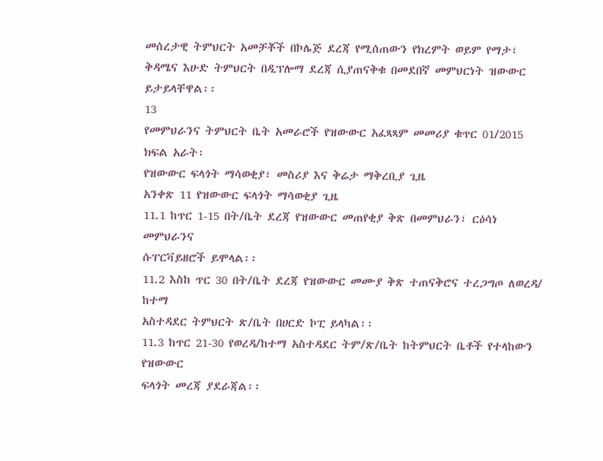መሰረታዊ ትምህርት አመቻቾች በኮሌጅ ደረጃ የሚሰጠውን የክረምት ወይም የማታ፣
ቅዳሜና እሁድ ትምህርት በዲፕሎማ ደረጃ ሲያጠናቅቁ በመደበኛ መምህርነት ዝውውር
ይታይላቸዋል፡፡
13
የመምህራንና ትምህርት ቤት አመራሮች የዝውውር አፈጻጻም መመሪያ ቁጥር 01/2015
ክፍል አራት፡
የዝውውር ፍላጎት ማሳወቂያ፣ መስሪያ እና ቅሬታ ማቅረቢያ ጊዜ
አንቀጽ 11 የዝውውር ፍላጎት ማሳወቂያ ጊዜ
11.1 ከጥር 1-15 በት/ቤት ደረጃ የዝውውር መጠየቂያ ቅጽ በመምህራን፣ ርዕሳነ መምህራንና
ሱፐርቫይዘሮች ይሞላል፡፡
11.2 እስከ ጥር 30 በት/ቤት ደረጃ የዝውውር መሙያ ቅጽ ተጠናቅሮና ተረጋግጦ ለወረዳ/ ከተማ
አስተዳደር ትምህርት ጽ/ቤት በሀርድ ኮፒ ይላካል፡፡
11.3 ከጥር 21-30 የወረዳ/ከተማ አስተዳደር ትም/ጽ/ቤት ከትምህርት ቤቶች የተላከውን የዝውውር
ፍላጎት መረጃ ያደራጃል፡፡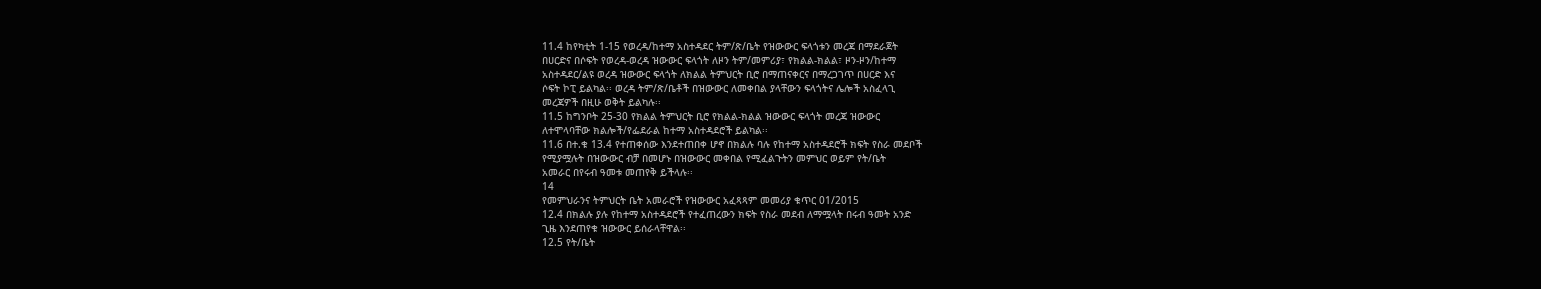11.4 ከየካቲት 1-15 የወረዳ/ከተማ አስተዳደር ትም/ጽ/ቤት የዝውውር ፍላጎቱን መረጃ በማደራጀት
በሀርድና በሶፍት የወረዳ-ወረዳ ዝውውር ፍላጎት ለዞን ትም/መምሪያ፣ የክልል-ክልል፣ ዞን-ዞን/ከተማ
አስተዳደር/ልዩ ወረዳ ዝውውር ፍላጎት ለክልል ትምህርት ቢሮ በማጠናቀርና በማረጋገጥ በሀርድ እና
ሶፍት ኮፒ ይልካል፡፡ ወረዳ ትም/ጽ/ቤቶች በዝውውር ለመቀበል ያላቸውን ፍላጎትና ሌሎች አስፈላጊ
መረጃዎች በዚሁ ወቅት ይልካሉ፡፡
11.5 ከግንቦት 25-30 የክልል ትምህርት ቢሮ የክልል-ክልል ዝውውር ፍላጎት መረጃ ዝውውር
ለተሞላባቸው ክልሎች/የፌደራል ከተማ አስተዳደሮች ይልካል፡፡
11.6 በተ.ቁ 13.4 የተጠቀሰው እንደተጠበቀ ሆኖ በክልሉ ባሉ የከተማ አስተዳደሮች ክፍት የስራ መደቦች
የሚያሟሉት በዝውውር ብቻ በመሆኑ በዝውውር መቀበል የሚፈልጉትን መምህር ወይም የት/ቤት
አመራር በየሩብ ዓመቱ መጠየቅ ይችላሉ፡፡
14
የመምህራንና ትምህርት ቤት አመራሮች የዝውውር አፈጻጻም መመሪያ ቁጥር 01/2015
12.4 በክልሉ ያሉ የከተማ አስተዳደሮች የተፈጠረውን ክፍት የስራ መደብ ለማሟላት በሩብ ዓመት አንድ
ጊዜ እንደጠየቁ ዝውውር ይሰራላቸዋል፡፡
12.5 የት/ቤት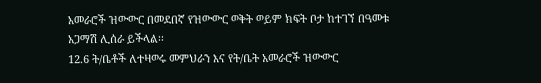አመራሮች ዝውውር በመደበኛ የዝውውር ወቅት ወይም ክፍት ቦታ ከተገኘ በዓመቱ
አጋማሽ ሊሰራ ይችላል፡፡
12.6 ት/ቤቶች ለተዛወሩ መምህራን እና የት/ቤት አመራሮች ዝውውር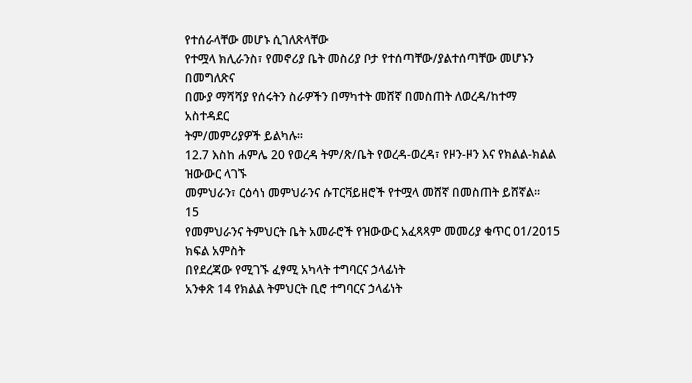የተሰራላቸው መሆኑ ሲገለጽላቸው
የተሟላ ክሊራንስ፣ የመኖሪያ ቤት መስሪያ ቦታ የተሰጣቸው/ያልተሰጣቸው መሆኑን በመግለጽና
በሙያ ማሻሻያ የሰሩትን ስራዎችን በማካተት መሸኛ በመስጠት ለወረዳ/ከተማ አስተዳደር
ትም/መምሪያዎች ይልካሉ፡፡
12.7 እስከ ሐምሌ 20 የወረዳ ትም/ጽ/ቤት የወረዳ-ወረዳ፣ የዞን-ዞን እና የክልል-ክልል ዝውውር ላገኙ
መምህራን፣ ርዕሳነ መምህራንና ሱፐርቫይዘሮች የተሟላ መሸኛ በመስጠት ይሸኛል፡፡
15
የመምህራንና ትምህርት ቤት አመራሮች የዝውውር አፈጻጻም መመሪያ ቁጥር 01/2015
ክፍል አምስት
በየደረጃው የሚገኙ ፈፃሚ አካላት ተግባርና ኃላፊነት
አንቀጽ 14 የክልል ትምህርት ቢሮ ተግባርና ኃላፊነት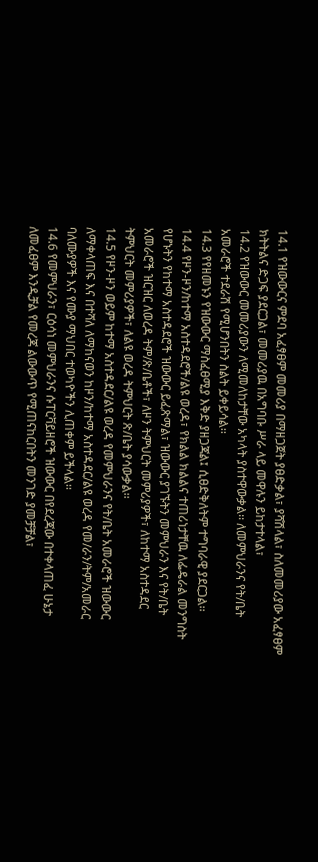14.1 የዝውውርና ምደባ አፈፃፀም መመሪያ በማዘጋጀት ያፀድቃል፣ ያሻሽላል፣ ስለመመሪያው አፈፃፀም
ክትትልና ድጋፍ ያደርጋል፣ መመሪያዉ በአግባቡ ሥራ ላይ መዋሉን ይከታተላል፣
14.2 የዝውውር መመሪያውን ለሚመለከታቸው አካላት ያስተዋውቃል፡፡ ለመምህራንና የት/ቤት
አመራሮች ተደራሽ የሚሆንበትን ስልት ይቀይሳል፡፡
14.3 የየዘመኑን የዝውውር ማስፈፀሚያ እቅድ ያዘጋጃል፤ ሲፀድቅለትም ተግባራዊ ያደርጋል፡፡
14.4 የዞን-ዞን/ከተማ አስተዳደሮች/ልዩ ወረዳ፣ የክልል ክልልና ተጠሪነታቸዉ ለፌዴራል መንግስት
የሆኑትን የከተማ አስተዳደሮች ዝውውር ይፈጽማል፣ ዝውውር ያገኙትን መምህራን እና የት/ቤት
አመራሮች ዝርዝር ለወረዳ ትም/ጽ/ቤቶች፣ ለዞን ትምህርት መምሪያዎች፣ ለከተማ አስተዳደር
ትምህርት መምሪያዎች፣ ለልዩ ወረዳ ትምህርት ጽ/ቤት ያሳውቃል፡፡
14.5 የዞን-ዞን ወይም ከተማ አስተዳደር/ልዩ ወረዳ የመምህራንና የት/ቤት አመራሮች ዝውውር
ለማቀላጠፍ እና በተሻለ ለማከናወን ከዞን/ከተማ አስተዳደር/ልዩ ወረዳ የመ/ራን/ትም/አመራር
ባለሙያዎች እና የሙያ ማህበር ተወካዮችን ሊጠቀም ይችላል፡፡
14.6 የመምህራን፣ ርዕሳነ መምህራንና ሱፐርቫይዘሮች ዝውውር በየደረጃው በተቀላጠፈ ሁኔታ
ለመፈፀም እንዲቻል የመረጃ ልውውጥ የሚጠናከርበትን መንገድ ያመቻቻል፣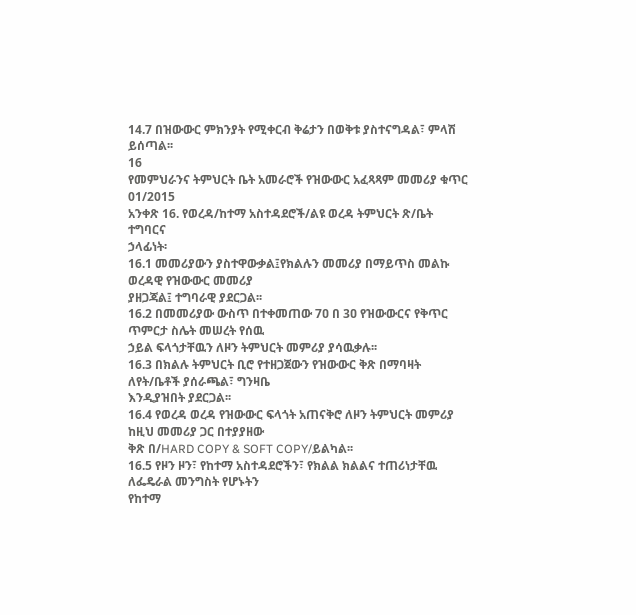14.7 በዝውውር ምክንያት የሚቀርብ ቅሬታን በወቅቱ ያስተናግዳል፣ ምላሽ ይሰጣል፡፡
16
የመምህራንና ትምህርት ቤት አመራሮች የዝውውር አፈጻጻም መመሪያ ቁጥር 01/2015
አንቀጽ 16. የወረዳ/ከተማ አስተዳደሮች/ልዩ ወረዳ ትምህርት ጽ/ቤት ተግባርና
ኃላፊነት፡
16.1 መመሪያውን ያስተዋውቃል፤የክልሉን መመሪያ በማይጥስ መልኩ ወረዳዊ የዝውውር መመሪያ
ያዘጋጃል፤ ተግባራዊ ያደርጋል፡፡
16.2 በመመሪያው ውስጥ በተቀመጠው 7ዐ በ 3ዐ የዝውውርና የቅጥር ጥምርታ ስሌት መሠረት የሰዉ
ኃይል ፍላጎታቸዉን ለዞን ትምህርት መምሪያ ያሳዉቃሉ፡፡
16.3 በክልሉ ትምህርት ቢሮ የተዘጋጀውን የዝውውር ቅጽ በማባዛት ለየት/ቤቶች ያሰራጫል፣ ግንዛቤ
እንዲያዝበት ያደርጋል፡፡
16.4 የወረዳ ወረዳ የዝውውር ፍላጎት አጠናቅሮ ለዞን ትምህርት መምሪያ ከዚህ መመሪያ ጋር በተያያዘው
ቅጽ በ/HARD COPY & SOFT COPY/ይልካል፡፡
16.5 የዞን ዞን፣ የከተማ አስተዳደሮችን፣ የክልል ክልልና ተጠሪነታቸዉ ለፌዴራል መንግስት የሆኑትን
የከተማ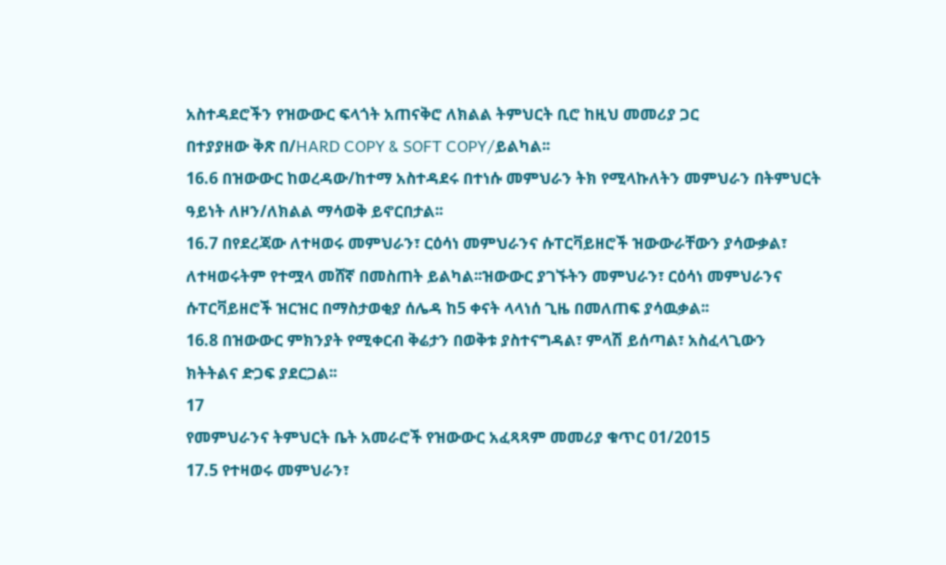አስተዳደሮችን የዝውውር ፍላጎት አጠናቅሮ ለክልል ትምህርት ቢሮ ከዚህ መመሪያ ጋር
በተያያዘው ቅጽ በ/HARD COPY & SOFT COPY/ይልካል፡፡
16.6 በዝውውር ከወረዳው/ከተማ አስተዳደሩ በተነሱ መምህራን ትክ የሚላኩለትን መምህራን በትምህርት
ዓይነት ለዞን/ለክልል ማሳወቅ ይኖርበታል፡፡
16.7 በየደረጃው ለተዛወሩ መምህራን፣ ርዕሳነ መምህራንና ሱፐርቫይዘሮች ዝውውራቸውን ያሳውቃል፣
ለተዛወሩትም የተሟላ መሸኛ በመስጠት ይልካል፡፡ዝውውር ያገኙትን መምህራን፣ ርዕሳነ መምህራንና
ሱፐርቫይዘሮች ዝርዝር በማስታወቂያ ሰሌዳ ከ5 ቀናት ላላነሰ ጊዜ በመለጠፍ ያሳዉቃል፡፡
16.8 በዝውውር ምክንያት የሚቀርብ ቅሬታን በወቅቱ ያስተናግዳል፣ ምላሽ ይሰጣል፣ አስፈላጊውን
ክትትልና ድጋፍ ያደርጋል፡፡
17
የመምህራንና ትምህርት ቤት አመራሮች የዝውውር አፈጻጻም መመሪያ ቁጥር 01/2015
17.5 የተዛወሩ መምህራን፣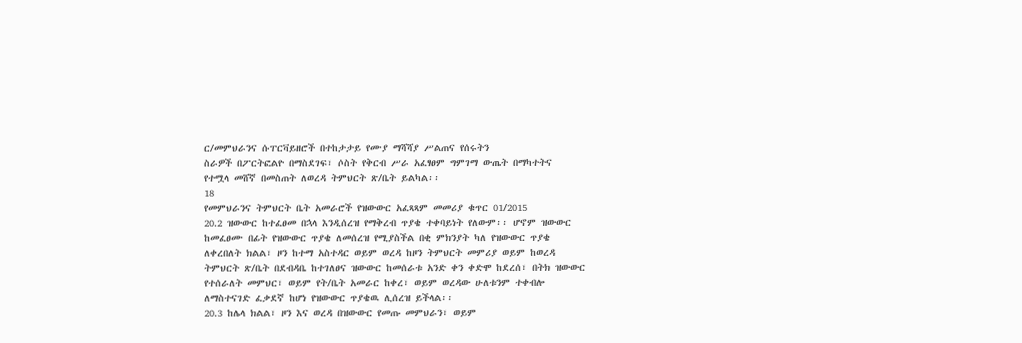ር/መምህራንና ሱፐርቫይዘሮች በተከታታይ የሙያ ማሻሻያ ሥልጠና የሰሩትን
ስራዎች በፖርትፎልዮ በማስደገፍ፣ ሶስት የቅርብ ሥራ አፈፃፀም ግምገማ ውጤት በማካተትና
የተሟላ መሸኛ በመስጠት ለወረዳ ትምህርት ጽ/ቤት ይልካል፡፡
18
የመምህራንና ትምህርት ቤት አመራሮች የዝውውር አፈጻጻም መመሪያ ቁጥር 01/2015
20.2 ዝውውር ከተፈፀመ በኋላ እንዲሰረዝ የማቅረብ ጥያቄ ተቀባይነት የለውም፡፡ ሆኖም ዝውውር
ከመፈፀሙ በፊት የዝውውር ጥያቄ ለመሰረዝ የሚያስችል በቂ ምክንያት ካለ የዝውውር ጥያቄ
ለቀረበለት ክልል፣ ዞን ከተማ አስተዳር ወይም ወረዳ ከዞን ትምህርት መምሪያ ወይም ከወረዳ
ትምህርት ጽ/ቤት በደብዳቤ ከተገለፀና ዝውውር ከመሰራቱ አንድ ቀን ቀድሞ ከደረሰ፣ በትክ ዝውውር
የተሰራለት መምህር፣ ወይም የት/ቤት አመራር ከቀረ፣ ወይም ወረዳው ሁለቱንም ተቀብሎ
ለማስተናገድ ፈቃደኛ ከሆነ የዝውውር ጥያቄዉ ሊሰረዝ ይችላል፡፡
20.3 ከሌላ ክልል፣ ዞን እና ወረዳ በዝውውር የመጡ መምህራን፣ ወይም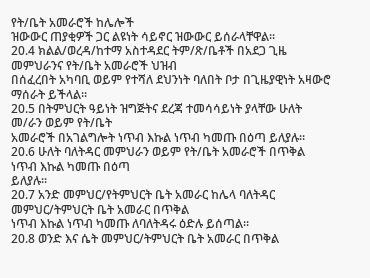የት/ቤት አመራሮች ከሌሎች
ዝውውር ጠያቂዎች ጋር ልዩነት ሳይኖር ዝውውር ይሰራላቸዋል፡፡
20.4 ክልል/ወረዳ/ከተማ አስተዳደር ትም/ጽ/ቤቶች በአደጋ ጊዜ መምህራንና የት/ቤት አመራሮች ህዝብ
በሰፈረበት አካባቢ ወይም የተሻለ ደህንነት ባለበት ቦታ በጊዜያዊነት አዛውሮ ማሰራት ይችላል፡፡
20.5 በትምህርት ዓይነት ዝግጅትና ደረጃ ተመሳሳይነት ያላቸው ሁለት መ/ራን ወይም የት/ቤት
አመራሮች በአገልግሎት ነጥብ እኩል ነጥብ ካመጡ በዕጣ ይለያሉ፡፡
20.6 ሁለት ባለትዳር መምህራን ወይም የት/ቤት አመራሮች በጥቅል ነጥብ እኩል ካመጡ በዕጣ
ይለያሉ፡፡
20.7 አንድ መምህር/የትምህርት ቤት አመራር ከሌላ ባለትዳር መምህር/ትምህርት ቤት አመራር በጥቅል
ነጥብ እኩል ነጥብ ካመጡ ለባለትዳሩ ዕድሉ ይሰጣል፡፡
20.8 ወንድ እና ሴት መምህር/ትምህርት ቤት አመራር በጥቅል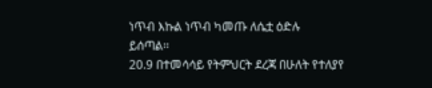ነጥብ እኩል ነጥብ ካመጡ ለሴቷ ዕድሉ
ይሰጣል፡፡
20.9 በተመሳሳይ የትምህርት ደረጃ በሁለት የተለያየ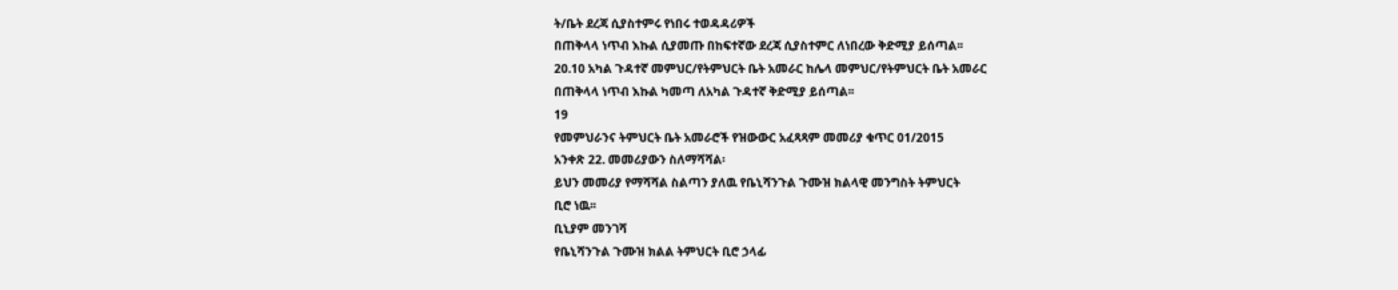ት/ቤት ደረጃ ሲያስተምሩ የነበሩ ተወዳዳሪዎች
በጠቅላላ ነጥብ እኩል ሲያመጡ በከፍተኛው ደረጃ ሲያስተምር ለነበረው ቅድሚያ ይሰጣል፡፡
20.10 አካል ጉዳተኛ መምህር/የትምህርት ቤት አመራር ከሌላ መምህር/የትምህርት ቤት አመራር
በጠቅላላ ነጥብ እኩል ካመጣ ለአካል ጉዳተኛ ቅድሚያ ይሰጣል፡፡
19
የመምህራንና ትምህርት ቤት አመራሮች የዝውውር አፈጻጻም መመሪያ ቁጥር 01/2015
አንቀጽ 22. መመሪያውን ስለማሻሻል፡
ይህን መመሪያ የማሻሻል ስልጣን ያለዉ የቤኒሻንጉል ጉሙዝ ክልላዊ መንግስት ትምህርት
ቢሮ ነዉ፡፡
ቢኒያም መንገሻ
የቤኒሻንጉል ጉሙዝ ክልል ትምህርት ቢሮ ኃላፊ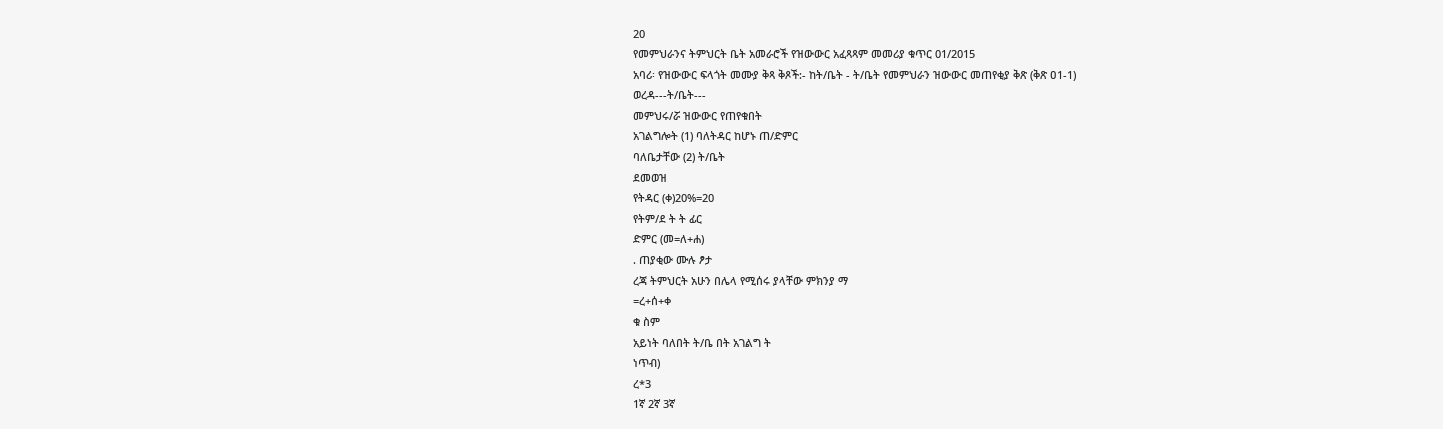20
የመምህራንና ትምህርት ቤት አመራሮች የዝውውር አፈጻጻም መመሪያ ቁጥር 01/2015
አባሪ፡ የዝውውር ፍላጎት መሙያ ቅጻ ቅጾች:- ከት/ቤት - ት/ቤት የመምህራን ዝውውር መጠየቂያ ቅጽ (ቅጽ ዐ1-1)
ወረዳ---ት/ቤት---
መምህሩ/ሯ ዝውውር የጠየቁበት
አገልግሎት (1) ባለትዳር ከሆኑ ጠ/ድምር
ባለቤታቸው (2) ት/ቤት
ደመወዝ
የትዳር (ቀ)20%=20
የትም/ደ ት ት ፊር
ድምር (መ=ለ+ሐ)
. ጠያቂው ሙሉ ፆታ
ረጃ ትምህርት አሁን በሌላ የሚሰሩ ያላቸው ምክንያ ማ
=ረ+ሰ+ቀ
ቁ ስም
አይነት ባለበት ት/ቤ በት አገልግ ት
ነጥብ)
ረ*3
1ኛ 2ኛ 3ኛ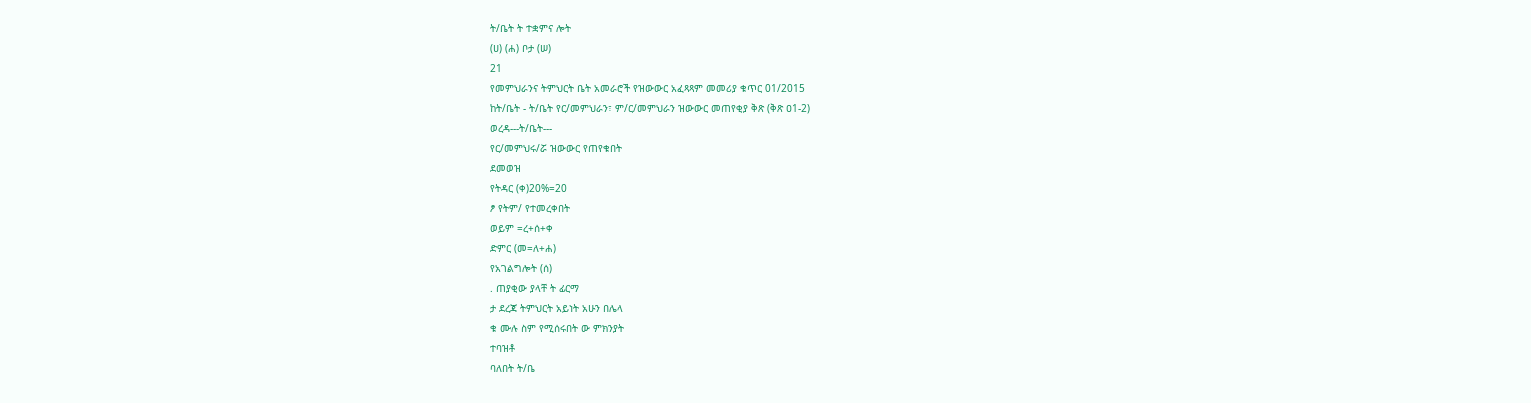ት/ቤት ት ተቋምና ሎት
(ሀ) (ሐ) ቦታ (ሠ)
21
የመምህራንና ትምህርት ቤት አመራሮች የዝውውር አፈጻጻም መመሪያ ቁጥር 01/2015
ከት/ቤት - ት/ቤት የር/መምህራን፣ ም/ር/መምህራን ዝውውር መጠየቂያ ቅጽ (ቅጽ ዐ1-2)
ወረዳ---ት/ቤት---
የር/መምህሩ/ሯ ዝውውር የጠየቁበት
ደመወዝ
የትዳር (ቀ)20%=20
ፆ የትም/ የተመረቀበት
ወይም =ረ+ሰ+ቀ
ድምር (መ=ለ+ሐ)
የአገልግሎት (ሰ)
. ጠያቂው ያላቸ ት ፊርማ
ታ ደረጃ ትምህርት አይነት አሁን በሌላ
ቁ ሙሉ ስም የሚሰሩበት ው ምክንያት
ተባዝቶ
ባለበት ት/ቤ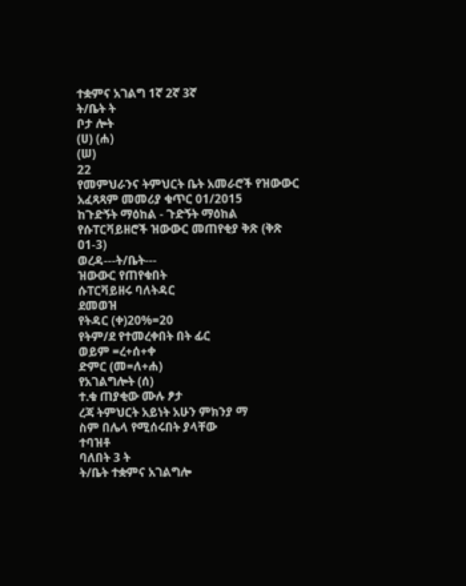ተቋምና አገልግ 1ኛ 2ኛ 3ኛ
ት/ቤት ት
ቦታ ሎት
(ሀ) (ሐ)
(ሠ)
22
የመምህራንና ትምህርት ቤት አመራሮች የዝውውር አፈጻጻም መመሪያ ቁጥር 01/2015
ከጉድኝት ማዕከል - ጉድኝት ማዕከል የሱፐርቫይዘሮች ዝውውር መጠየቂያ ቅጽ (ቅጽ ዐ1-3)
ወረዳ---ት/ቤት---
ዝውውር የጠየቁበት
ሱፐርቫይዘሩ ባለትዳር
ደመወዝ
የትዳር (ቀ)20%=20
የትም/ደ የተመረቀበት በት ፊር
ወይም =ረ+ሰ+ቀ
ድምር (መ=ለ+ሐ)
የአገልግሎት (ሰ)
ተ.ቁ ጠያቂው ሙሉ ፆታ
ረጃ ትምህርት አይነት አሁን ምክንያ ማ
ስም በሌላ የሚሰሩበት ያላቸው
ተባዝቶ
ባለበት 3 ት
ት/ቤት ተቋምና አገልግሎ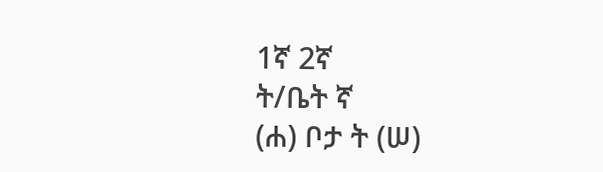1ኛ 2ኛ
ት/ቤት ኛ
(ሐ) ቦታ ት (ሠ)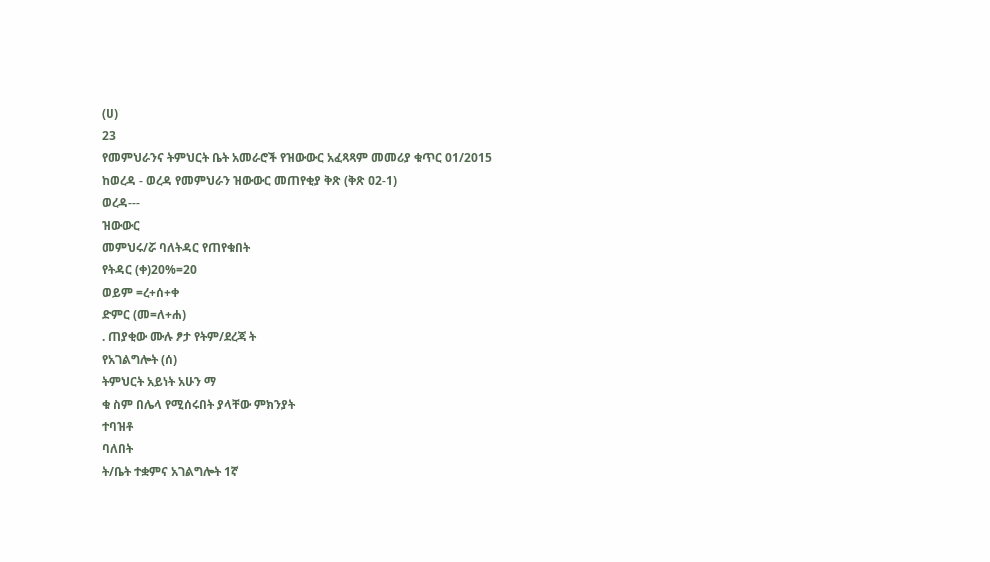(ሀ)
23
የመምህራንና ትምህርት ቤት አመራሮች የዝውውር አፈጻጻም መመሪያ ቁጥር 01/2015
ከወረዳ - ወረዳ የመምህራን ዝውውር መጠየቂያ ቅጽ (ቅጽ ዐ2-1)
ወረዳ---
ዝውውር
መምህሩ/ሯ ባለትዳር የጠየቁበት
የትዳር (ቀ)20%=20
ወይም =ረ+ሰ+ቀ
ድምር (መ=ለ+ሐ)
. ጠያቂው ሙሉ ፆታ የትም/ደረጃ ት
የአገልግሎት (ሰ)
ትምህርት አይነት አሁን ማ
ቁ ስም በሌላ የሚሰሩበት ያላቸው ምክንያት
ተባዝቶ
ባለበት
ት/ቤት ተቋምና አገልግሎት 1ኛ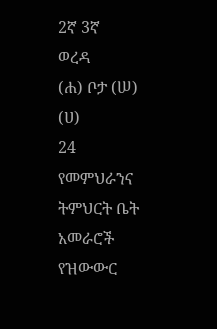2ኛ 3ኛ
ወረዳ
(ሐ) ቦታ (ሠ)
(ሀ)
24
የመምህራንና ትምህርት ቤት አመራሮች የዝውውር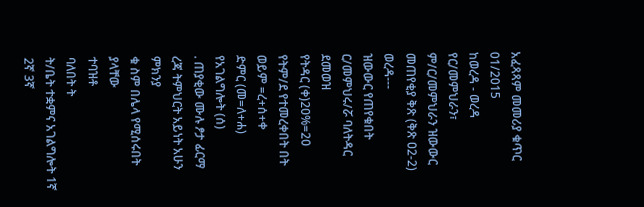አፈጻጻም መመሪያ ቁጥር 01/2015
ከወረዳ - ወረዳ የር/መምህራን፣ ም/ር/መምህራን ዝውውር መጠየቂያ ቅጽ (ቅጽ ዐ2-2)
ወረዳ---
ዝውውር የጠየቁበት
ር/መምህሩ/ሯ ባለትዳር
ደመወዝ
የትዳር (ቀ)20%=20
የትም/ደ የተመረቀበት በት
ወይም =ረ+ሰ+ቀ
ድምር (መ=ለ+ሐ)
የአገልግሎት (ሰ)
. ጠያቂው ሙሉ ፆታ ፊርማ
ረጃ ትምህርት አይነት አሁን ምክንያ
ቁ ስም በሌላ የሚሰሩበት ያላቸው
ተባዝቶ
ባለበት ት
ት/ቤት ተቋምና አገልግሎት 1ኛ 2ኛ 3ኛ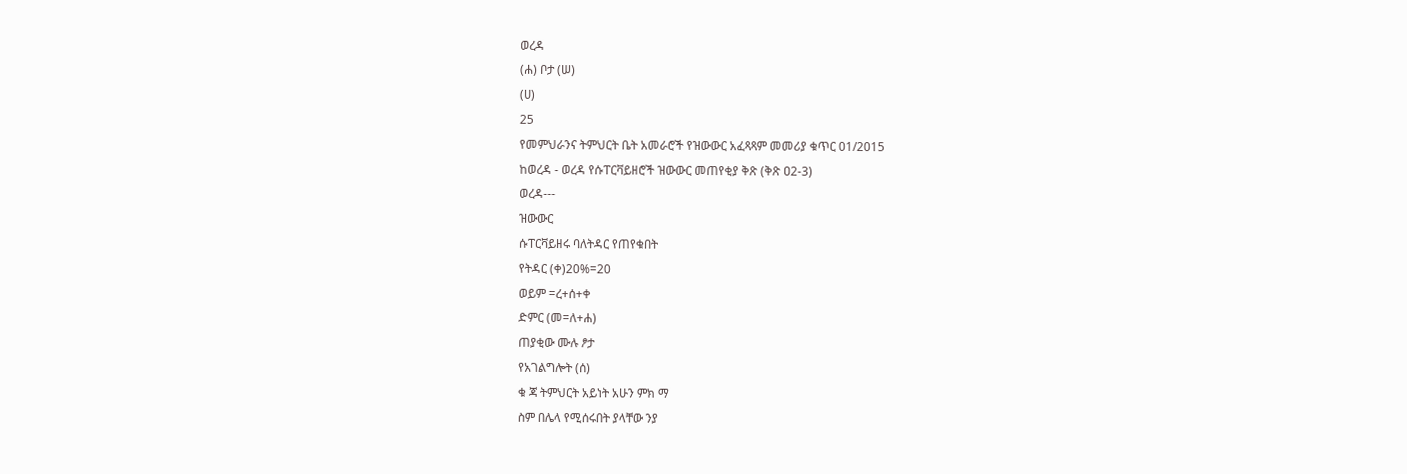ወረዳ
(ሐ) ቦታ (ሠ)
(ሀ)
25
የመምህራንና ትምህርት ቤት አመራሮች የዝውውር አፈጻጻም መመሪያ ቁጥር 01/2015
ከወረዳ - ወረዳ የሱፐርቫይዘሮች ዝውውር መጠየቂያ ቅጽ (ቅጽ ዐ2-3)
ወረዳ---
ዝውውር
ሱፐርቫይዘሩ ባለትዳር የጠየቁበት
የትዳር (ቀ)20%=20
ወይም =ረ+ሰ+ቀ
ድምር (መ=ለ+ሐ)
ጠያቂው ሙሉ ፆታ
የአገልግሎት (ሰ)
ቁ ጃ ትምህርት አይነት አሁን ምክ ማ
ስም በሌላ የሚሰሩበት ያላቸው ንያ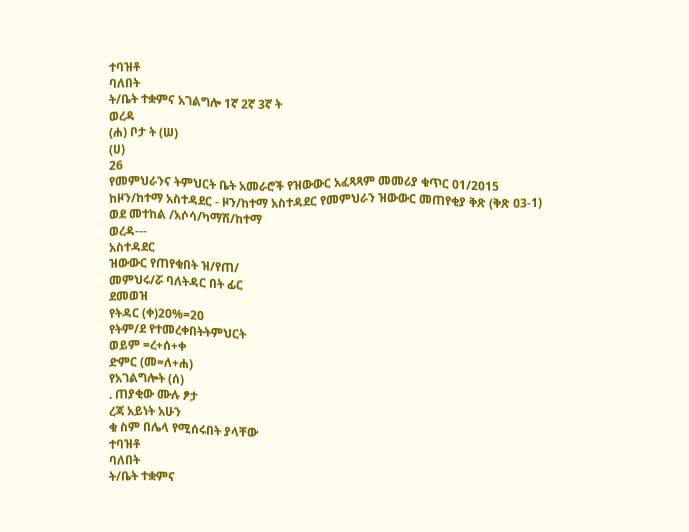ተባዝቶ
ባለበት
ት/ቤት ተቋምና አገልግሎ 1ኛ 2ኛ 3ኛ ት
ወረዳ
(ሐ) ቦታ ት (ሠ)
(ሀ)
26
የመምህራንና ትምህርት ቤት አመራሮች የዝውውር አፈጻጻም መመሪያ ቁጥር 01/2015
ከዞን/ከተማ አስተዳደር - ዞን/ከተማ አስተዳደር የመምህራን ዝውውር መጠየቂያ ቅጽ (ቅጽ ዐ3-1)
ወደ መተከል /አሶሳ/ካማሽ/ከተማ
ወረዳ---
አስተዳደር
ዝውውር የጠየቁበት ዝ/የጠ/
መምህሩ/ሯ ባለትዳር በት ፊር
ደመወዝ
የትዳር (ቀ)20%=20
የትም/ደ የተመረቀበትትምህርት
ወይም =ረ+ሰ+ቀ
ድምር (መ=ለ+ሐ)
የአገልግሎት (ሰ)
. ጠያቂው ሙሉ ፆታ
ረጃ አይነት አሁን
ቁ ስም በሌላ የሚሰሩበት ያላቸው
ተባዝቶ
ባለበት
ት/ቤት ተቋምና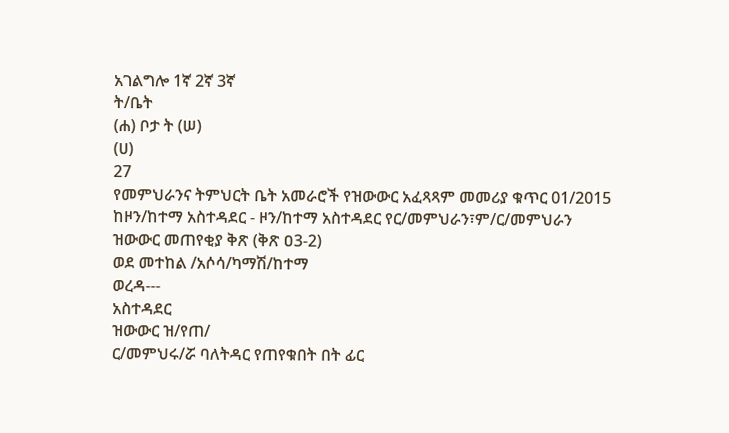አገልግሎ 1ኛ 2ኛ 3ኛ
ት/ቤት
(ሐ) ቦታ ት (ሠ)
(ሀ)
27
የመምህራንና ትምህርት ቤት አመራሮች የዝውውር አፈጻጻም መመሪያ ቁጥር 01/2015
ከዞን/ከተማ አስተዳደር - ዞን/ከተማ አስተዳደር የር/መምህራን፣ም/ር/መምህራን ዝውውር መጠየቂያ ቅጽ (ቅጽ ዐ3-2)
ወደ መተከል /አሶሳ/ካማሽ/ከተማ
ወረዳ---
አስተዳደር
ዝውውር ዝ/የጠ/
ር/መምህሩ/ሯ ባለትዳር የጠየቁበት በት ፊር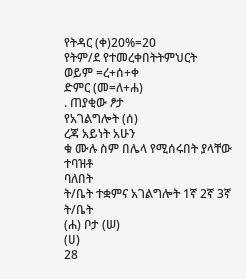የትዳር (ቀ)20%=20
የትም/ደ የተመረቀበትትምህርት
ወይም =ረ+ሰ+ቀ
ድምር (መ=ለ+ሐ)
. ጠያቂው ፆታ
የአገልግሎት (ሰ)
ረጃ አይነት አሁን
ቁ ሙሉ ስም በሌላ የሚሰሩበት ያላቸው
ተባዝቶ
ባለበት
ት/ቤት ተቋምና አገልግሎት 1ኛ 2ኛ 3ኛ
ት/ቤት
(ሐ) ቦታ (ሠ)
(ሀ)
28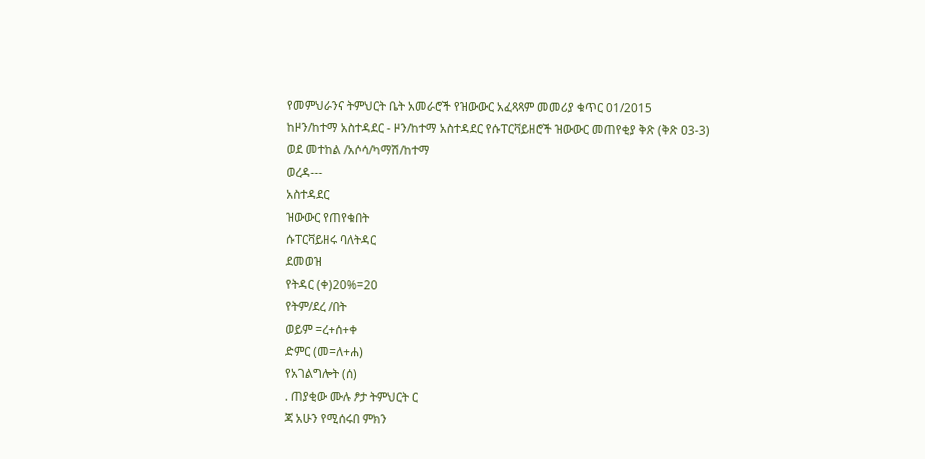የመምህራንና ትምህርት ቤት አመራሮች የዝውውር አፈጻጻም መመሪያ ቁጥር 01/2015
ከዞን/ከተማ አስተዳደር - ዞን/ከተማ አስተዳደር የሱፐርቫይዘሮች ዝውውር መጠየቂያ ቅጽ (ቅጽ ዐ3-3)
ወደ መተከል /አሶሳ/ካማሽ/ከተማ
ወረዳ---
አስተዳደር
ዝውውር የጠየቁበት
ሱፐርቫይዘሩ ባለትዳር
ደመወዝ
የትዳር (ቀ)20%=20
የትም/ደረ /በት
ወይም =ረ+ሰ+ቀ
ድምር (መ=ለ+ሐ)
የአገልግሎት (ሰ)
. ጠያቂው ሙሉ ፆታ ትምህርት ር
ጃ አሁን የሚሰሩበ ምክን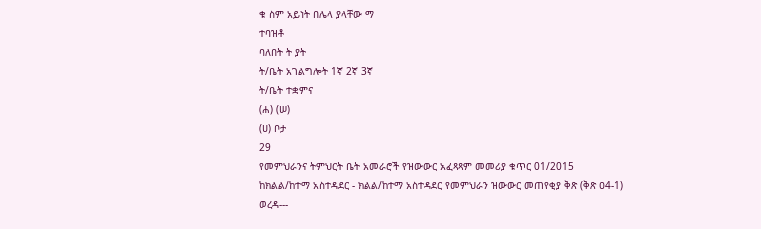ቁ ስም አይነት በሌላ ያላቸው ማ
ተባዝቶ
ባለበት ት ያት
ት/ቤት አገልግሎት 1ኛ 2ኛ 3ኛ
ት/ቤት ተቋምና
(ሐ) (ሠ)
(ሀ) ቦታ
29
የመምህራንና ትምህርት ቤት አመራሮች የዝውውር አፈጻጻም መመሪያ ቁጥር 01/2015
ከክልል/ከተማ አስተዳደር - ክልል/ከተማ አስተዳደር የመምህራን ዝውውር መጠየቂያ ቅጽ (ቅጽ ዐ4-1)
ወረዳ---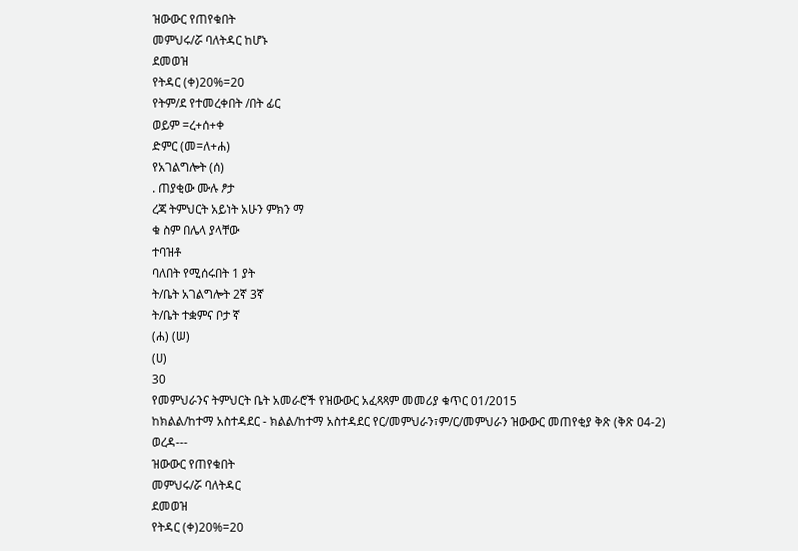ዝውውር የጠየቁበት
መምህሩ/ሯ ባለትዳር ከሆኑ
ደመወዝ
የትዳር (ቀ)20%=20
የትም/ደ የተመረቀበት /በት ፊር
ወይም =ረ+ሰ+ቀ
ድምር (መ=ለ+ሐ)
የአገልግሎት (ሰ)
. ጠያቂው ሙሉ ፆታ
ረጃ ትምህርት አይነት አሁን ምክን ማ
ቁ ስም በሌላ ያላቸው
ተባዝቶ
ባለበት የሚሰሩበት 1 ያት
ት/ቤት አገልግሎት 2ኛ 3ኛ
ት/ቤት ተቋምና ቦታ ኛ
(ሐ) (ሠ)
(ሀ)
30
የመምህራንና ትምህርት ቤት አመራሮች የዝውውር አፈጻጻም መመሪያ ቁጥር 01/2015
ከክልል/ከተማ አስተዳደር - ክልል/ከተማ አስተዳደር የር/መምህራን፣ም/ር/መምህራን ዝውውር መጠየቂያ ቅጽ (ቅጽ ዐ4-2)
ወረዳ---
ዝውውር የጠየቁበት
መምህሩ/ሯ ባለትዳር
ደመወዝ
የትዳር (ቀ)20%=20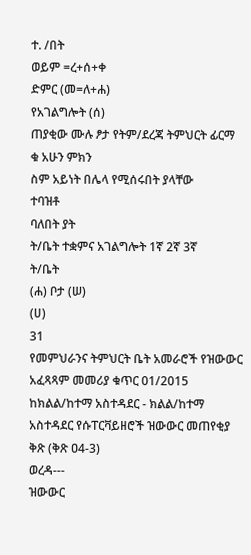ተ. /በት
ወይም =ረ+ሰ+ቀ
ድምር (መ=ለ+ሐ)
የአገልግሎት (ሰ)
ጠያቂው ሙሉ ፆታ የትም/ደረጃ ትምህርት ፊርማ
ቁ አሁን ምክን
ስም አይነት በሌላ የሚሰሩበት ያላቸው
ተባዝቶ
ባለበት ያት
ት/ቤት ተቋምና አገልግሎት 1ኛ 2ኛ 3ኛ
ት/ቤት
(ሐ) ቦታ (ሠ)
(ሀ)
31
የመምህራንና ትምህርት ቤት አመራሮች የዝውውር አፈጻጻም መመሪያ ቁጥር 01/2015
ከክልል/ከተማ አስተዳደር - ክልል/ከተማ አስተዳደር የሱፐርቫይዘሮች ዝውውር መጠየቂያ ቅጽ (ቅጽ ዐ4-3)
ወረዳ---
ዝውውር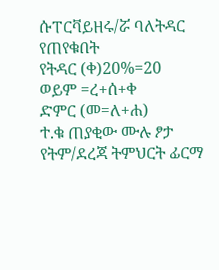ሱፐርቫይዘሩ/ሯ ባለትዳር የጠየቁበት
የትዳር (ቀ)20%=20
ወይም =ረ+ሰ+ቀ
ድምር (መ=ለ+ሐ)
ተ.ቁ ጠያቂው ሙሉ ፆታ የትም/ደረጃ ትምህርት ፊርማ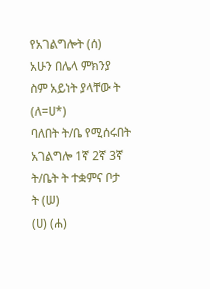የአገልግሎት (ሰ)
አሁን በሌላ ምክንያ
ስም አይነት ያላቸው ት
(ለ=ሀ*)
ባለበት ት/ቤ የሚሰሩበት
አገልግሎ 1ኛ 2ኛ 3ኛ
ት/ቤት ት ተቋምና ቦታ
ት (ሠ)
(ሀ) (ሐ)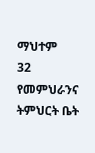ማህተም
32
የመምህራንና ትምህርት ቤት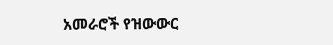አመራሮች የዝውውር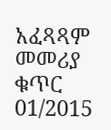አፈጻጻም መመሪያ ቁጥር 01/2015